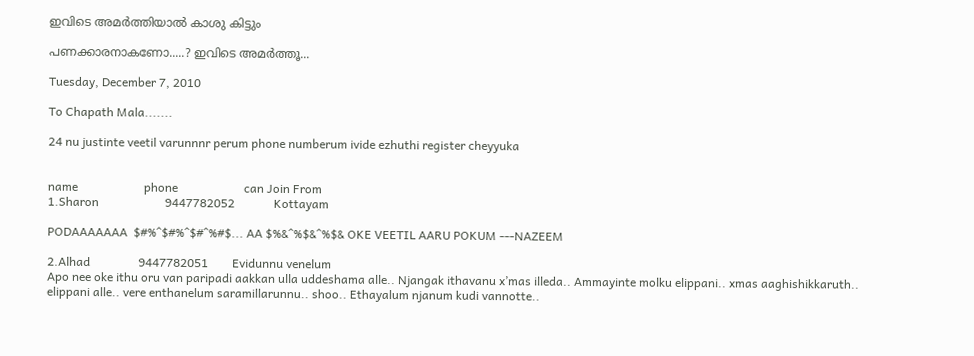ഇവിടെ അമര്‍ത്തിയാല്‍ കാശു കിട്ടും

പണക്കാരനാകണോ.....? ഇവിടെ അമര്‍ത്തൂ...

Tuesday, December 7, 2010

To Chapath Mala.......

24 nu justinte veetil varunnnr perum phone numberum ivide ezhuthi register cheyyuka


name                      phone                      can Join From
1.Sharon                      9447782052             Kottayam

PODAAAAAAA  $#%^$#%^$#^%#$... AA $%&^%$&^%$& OKE VEETIL AARU POKUM ---NAZEEM

2.Alhad                9447782051        Evidunnu venelum
Apo nee oke ithu oru van paripadi aakkan ulla uddeshama alle.. Njangak ithavanu x’mas illeda.. Ammayinte molku elippani.. xmas aaghishikkaruth.. elippani alle.. vere enthanelum saramillarunnu.. shoo.. Ethayalum njanum kudi vannotte..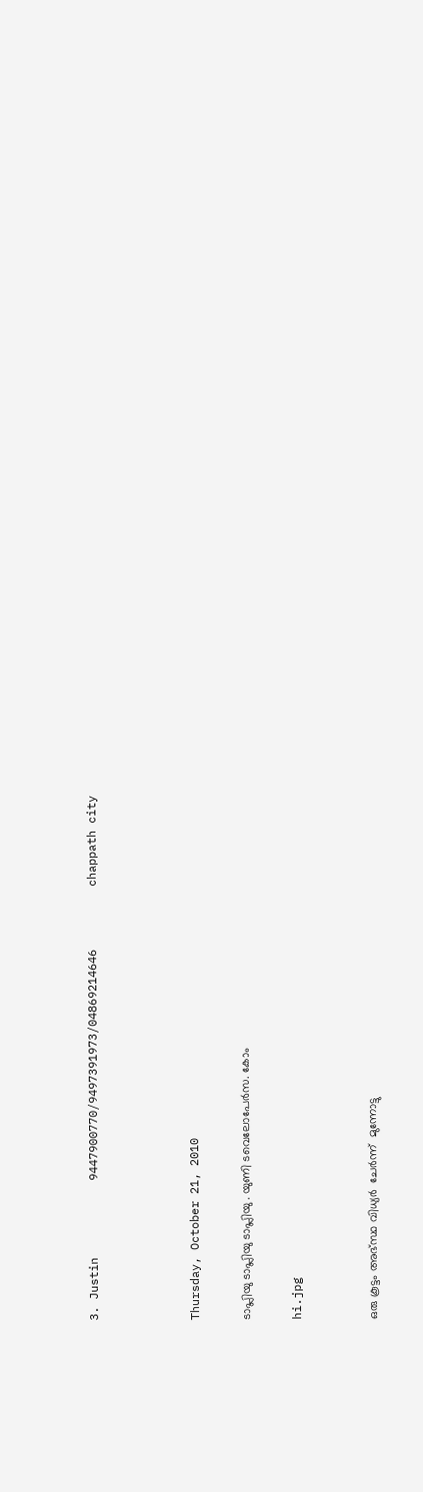3. Justin           9447900770/9497391973/04869214646         chappath city



Thursday, October 21, 2010

ടാപ്ലിയു ടാപ്ലിയു ടാപ്ലിയു . യുണി ടവെലോപേര്‍സ. കോം

hi.jpg


ഒരു കൂട്ടം അഭ്സ്ഥ വിധ്യര്‍  ചേര്‍ന്ന്  മുന്നോട്ടു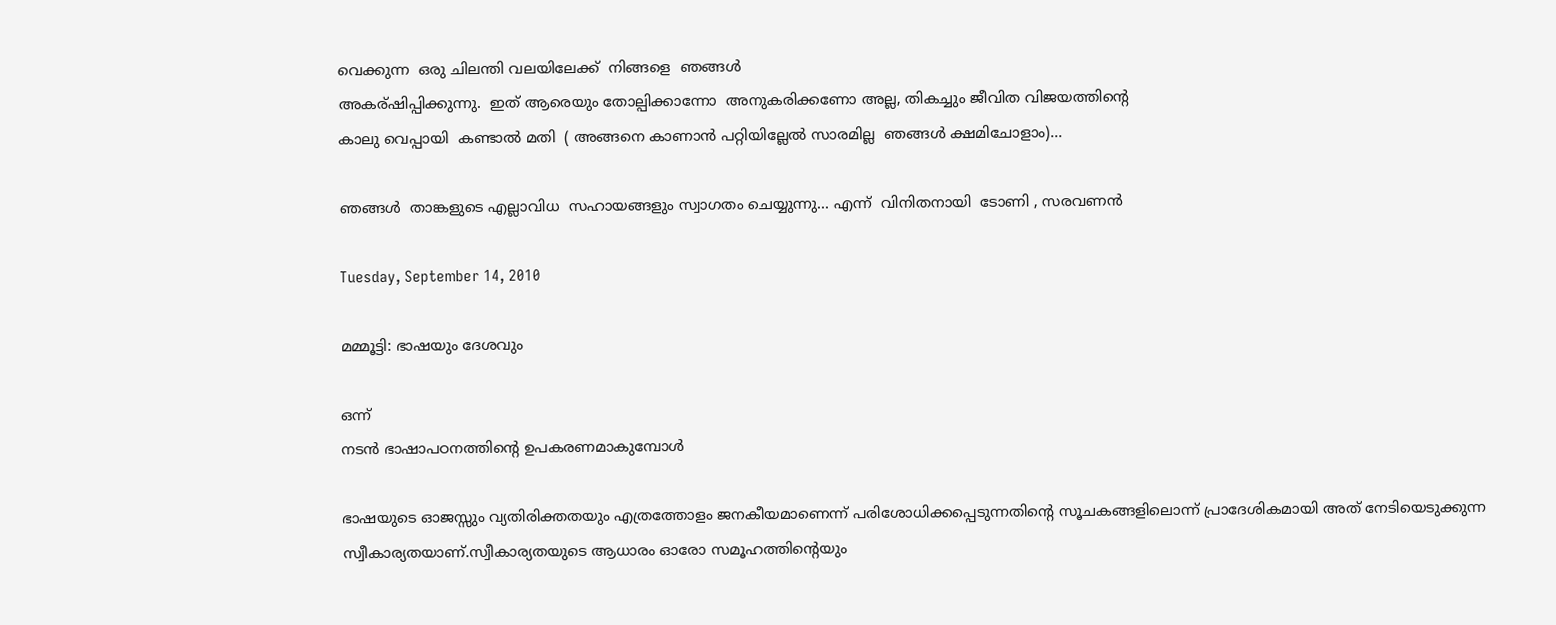വെക്കുന്ന  ഒരു ചിലന്തി വലയിലേക്ക്  നിങ്ങളെ  ഞങ്ങള്‍
അകര്ഷിപ്പിക്കുന്നു.  ഇത് ആരെയും തോല്പിക്കാന്നോ  അനുകരിക്കണോ അല്ല, തികച്ചും ജീവിത വിജയത്തിന്‍റെ
കാലു വെപ്പായി  കണ്ടാല്‍ മതി  ( അങ്ങനെ കാണാന്‍ പറ്റിയില്ലേല്‍ സാരമില്ല  ഞങ്ങള്‍ ക്ഷമിചോളാം)...

ഞങ്ങള്‍  താങ്കളുടെ എല്ലാവിധ  സഹായങ്ങളും സ്വാഗതം ചെയ്യുന്നു... എന്ന്  വിനിതനായി  ടോണി , സരവണന്‍

Tuesday, September 14, 2010

മമ്മൂട്ടി: ഭാഷയും ദേശവും

ഒന്ന്
നടന്‍ ഭാഷാപഠനത്തിന്റെ ഉപകരണമാകുമ്പോള്‍

ഭാഷയുടെ ഓജസ്സും വ്യതിരിക്തതയും എത്രത്തോളം ജനകീയമാണെന്ന് പരിശോധിക്കപ്പെടുന്നതിന്റെ സൂചകങ്ങളിലൊന്ന് പ്രാദേശികമായി അത് നേടിയെടുക്കുന്ന സ്വീകാര്യതയാണ്.സ്വീകാര്യതയുടെ ആധാരം ഓരോ സമൂഹത്തിന്റെയും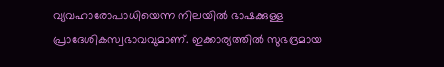വ്യവഹാരോപാധിയെന്ന നിലയില്‍ ഭാഷക്കുള്ള പ്രാദേശികസ്വഭാവവുമാണ്. ഇക്കാര്യത്തില്‍ സുഭദ്രമായ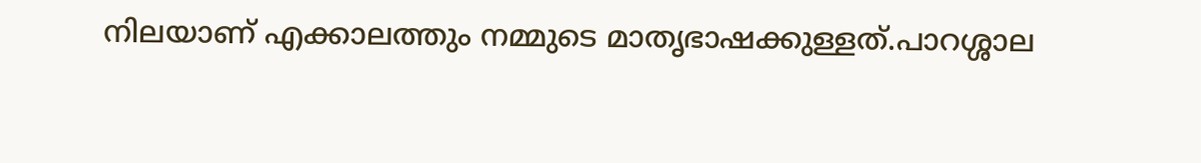നിലയാണ് എക്കാലത്തും നമ്മുടെ മാതൃഭാഷക്കുള്ളത്.പാറശ്ശാല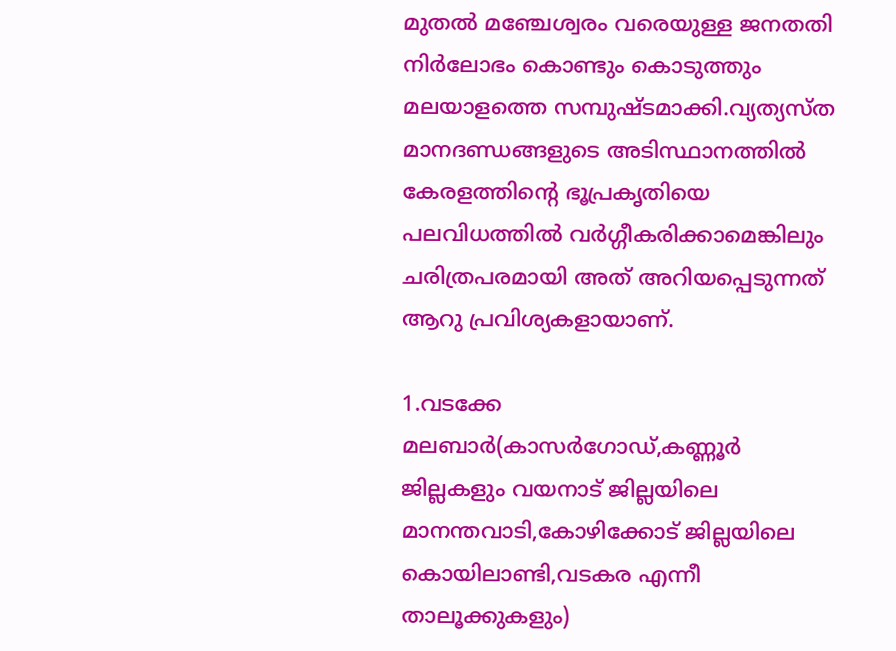മുതല്‍ മഞ്ചേശ്വരം വരെയുള്ള ജനതതി നിര്‍ലോഭം കൊണ്ടും കൊടുത്തും മലയാളത്തെ സമ്പുഷ്ടമാക്കി.വ്യത്യസ്ത മാനദണ്ഡങ്ങളുടെ അടിസ്ഥാനത്തില്‍ കേരളത്തിന്റെ ഭൂപ്രകൃതിയെ പലവിധത്തില്‍ വര്‍ഗ്ഗീകരിക്കാമെങ്കിലും ചരിത്രപരമായി അത് അറിയപ്പെടുന്നത് ആറു പ്രവിശ്യകളായാണ്.

1.വടക്കേ മലബാര്‍(കാസര്‍ഗോഡ്,കണ്ണൂര്‍ ജില്ലകളും വയനാട് ജില്ലയിലെ മാനന്തവാടി,കോഴിക്കോട് ജില്ലയിലെ കൊയിലാണ്ടി,വടകര എന്നീ താലൂക്കുകളും)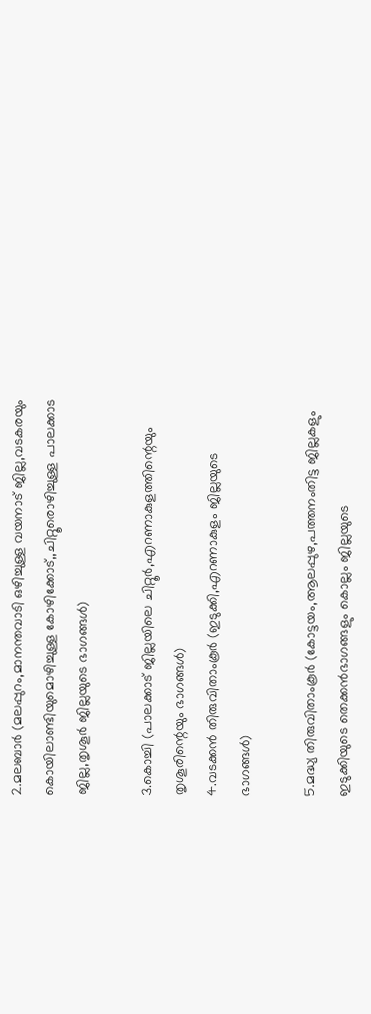2.മലബാര്‍ (മലപ്പുറം,മാനന്തവാടി ഒഴിച്ചുള്ള വയനാട് ജില്ല,വടകരയും കൊയിലാണ്ടിയുമൊഴിച്ചുള്ള കോഴിക്കോട്,,ചിറ്റൂരൊഴിച്ചുള്ള പാലക്കാട ജില്ല,തൃശൂര്‍ ജില്ലയുടെ ഭാഗങ്ങള്‍)

3.കൊച്ചി (പാലക്കാട് ജില്ലയിലെ ചിറ്റൂര്‍,എറണാകുളത്തിന്റെയും തൃശൂരിന്റെയും ഭാഗങ്ങള്‍)
4.വടക്കന്‍ തിരുവിതാംകൂര്‍ (ഇടുക്കി,എറണാകുളം ജില്ലയുടെ ഭാഗങ്ങള്‍)

5.മദ്ധ്യ തിരുവിതാംകൂര്‍ (കോട്ടയം,ആലപ്പുഴ,പത്തനംതിട്ട ജില്ലകളും ഇടുക്കിയുടെ തെക്കന്‍ഭാഗങ്ങളും കൊല്ലം ജില്ലയുടെ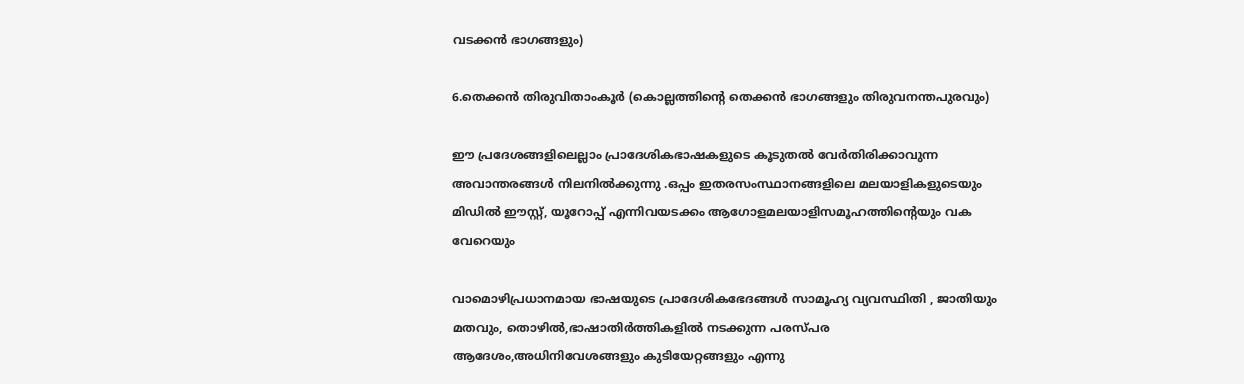വടക്കന്‍ ഭാഗങ്ങളും)

6.തെക്കന്‍ തിരുവിതാംകൂര്‍ (കൊല്ലത്തിന്റെ തെക്കന്‍ ഭാഗങ്ങളും തിരുവനന്തപുരവും)

ഈ പ്രദേശങ്ങളിലെല്ലാം പ്രാദേശികഭാഷകളുടെ കൂടുതല്‍ വേര്‍തിരിക്കാവുന്ന അവാന്തരങ്ങള്‍ നിലനില്‍ക്കുന്നു .ഒപ്പം ഇതരസംസ്ഥാനങ്ങളിലെ മലയാളികളുടെയും മിഡില്‍ ഈസ്റ്റ്, യൂറോപ്പ് എന്നിവയടക്കം ആഗോളമലയാളിസമൂഹത്തിന്റെയും വക വേറെയും

വാമൊഴിപ്രധാനമായ ഭാഷയുടെ പ്രാദേശികഭേദങ്ങള്‍ സാമൂഹ്യ വ്യവസ്ഥിതി , ജാതിയും മതവും, തൊഴില്‍,ഭാഷാതിര്‍ത്തികളില്‍ നടക്കുന്ന പരസ്പര ആദേശം,അധിനിവേശങ്ങളും കുടിയേറ്റങ്ങളും എന്നു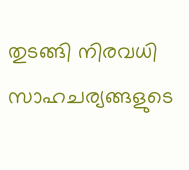തുടങ്ങി നിരവധി സാഹചര്യങ്ങളുടെ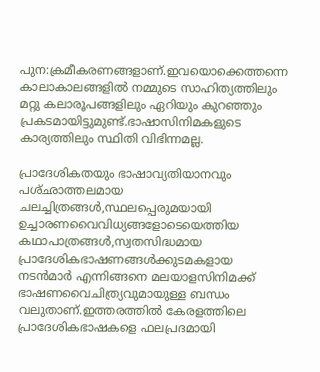പുന:ക്രമീകരണങ്ങളാണ്.ഇവയൊക്കെത്തന്നെ കാലാകാലങ്ങളില്‍ നമ്മുടെ സാഹിത്യത്തിലും മറ്റു കലാരൂപങ്ങളിലും ഏറിയും കുറഞ്ഞും പ്രകടമായിട്ടുമുണ്ട്.ഭാഷാസിനിമകളുടെ കാര്യത്തിലും സ്ഥിതി വിഭിന്നമല്ല.

പ്രാദേശികതയും ഭാഷാവ്യതിയാനവും പശ്ഛാത്തലമായ ചലച്ചിത്രങ്ങള്‍,സ്ഥലപ്പെരുമയായി ഉച്ചാരണവൈവിധ്യങ്ങളോടെയെത്തിയ കഥാപാത്രങ്ങള്‍,സ്വതസിദ്ധമായ പ്രാദേശികഭാഷണങ്ങള്‍ക്കുടമകളായ നടന്‍മാര്‍ എന്നിങ്ങനെ മലയാളസിനിമക്ക് ഭാഷണവൈചിത്ര്യവുമായുള്ള ബന്ധം വലുതാണ്.ഇത്തരത്തില്‍ കേരളത്തിലെ പ്രാദേശികഭാഷകളെ ഫലപ്രദമായി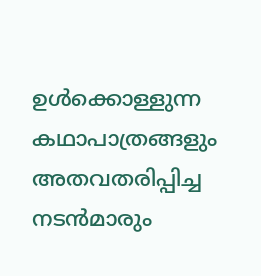ഉള്‍ക്കൊള്ളുന്ന കഥാപാത്രങ്ങളും അതവതരിപ്പിച്ച നടന്‍മാരും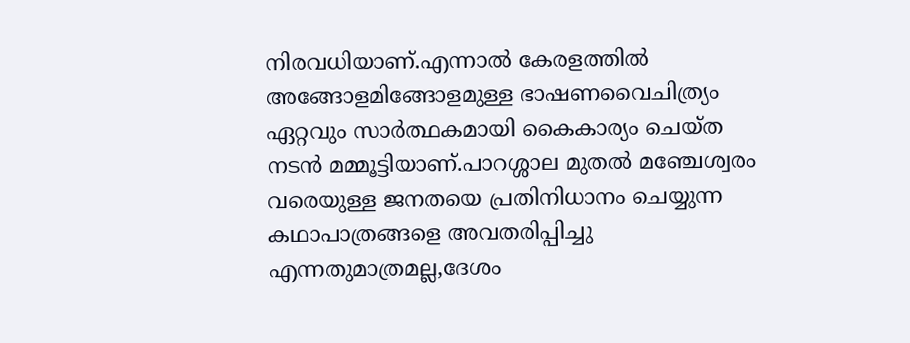നിരവധിയാണ്.എന്നാല്‍ കേരളത്തില്‍ അങ്ങോളമിങ്ങോളമുള്ള ഭാഷണവൈചിത്ര്യം ഏറ്റവും സാര്‍ത്ഥകമായി കൈകാര്യം ചെയ്ത നടന്‍ മമ്മൂട്ടിയാണ്.പാറശ്ശാല മുതല്‍ മഞ്ചേശ്വരം വരെയുള്ള ജനതയെ പ്രതിനിധാനം ചെയ്യുന്ന കഥാപാത്രങ്ങളെ അവതരിപ്പിച്ചു എന്നതുമാത്രമല്ല,ദേശം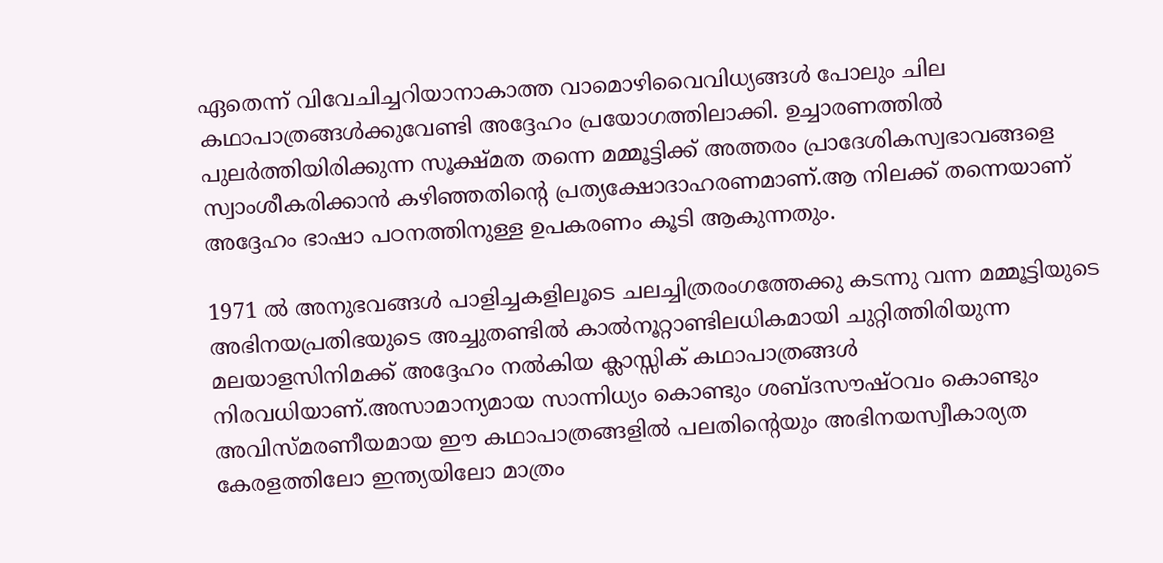ഏതെന്ന് വിവേചിച്ചറിയാനാകാത്ത വാമൊഴിവൈവിധ്യങ്ങള്‍ പോലും ചില കഥാപാത്രങ്ങള്‍ക്കുവേണ്ടി അദ്ദേഹം പ്രയോഗത്തിലാക്കി. ഉച്ചാരണത്തില്‍ പുലര്‍ത്തിയിരിക്കുന്ന സൂക്ഷ്മത തന്നെ മമ്മൂട്ടിക്ക് അത്തരം പ്രാദേശികസ്വഭാവങ്ങളെ സ്വാംശീകരിക്കാന്‍ കഴിഞ്ഞതിന്റെ പ്രത്യക്ഷോദാഹരണമാണ്.ആ നിലക്ക് തന്നെയാണ് അദ്ദേഹം ഭാഷാ പഠനത്തിനുള്ള ഉപകരണം കൂടി ആകുന്നതും.

1971 ല്‍ അനുഭവങ്ങള്‍ പാളിച്ചകളിലൂടെ ചലച്ചിത്രരംഗത്തേക്കു കടന്നു വന്ന മമ്മൂട്ടിയുടെ അഭിനയപ്രതിഭയുടെ അച്ചുതണ്ടില്‍ കാല്‍നൂറ്റാണ്ടിലധികമായി ചുറ്റിത്തിരിയുന്ന മലയാളസിനിമക്ക് അദ്ദേഹം നല്‍കിയ ക്ലാസ്സിക് കഥാപാത്രങ്ങള്‍ നിരവധിയാണ്.അസാമാന്യമായ സാന്നിധ്യം കൊണ്ടും ശബ്ദസൗഷ്ഠവം കൊണ്ടും അവിസ്മരണീയമായ ഈ കഥാപാത്രങ്ങളില്‍ പലതിന്റെയും അഭിനയസ്വീകാര്യത കേരളത്തിലോ ഇന്ത്യയിലോ മാത്രം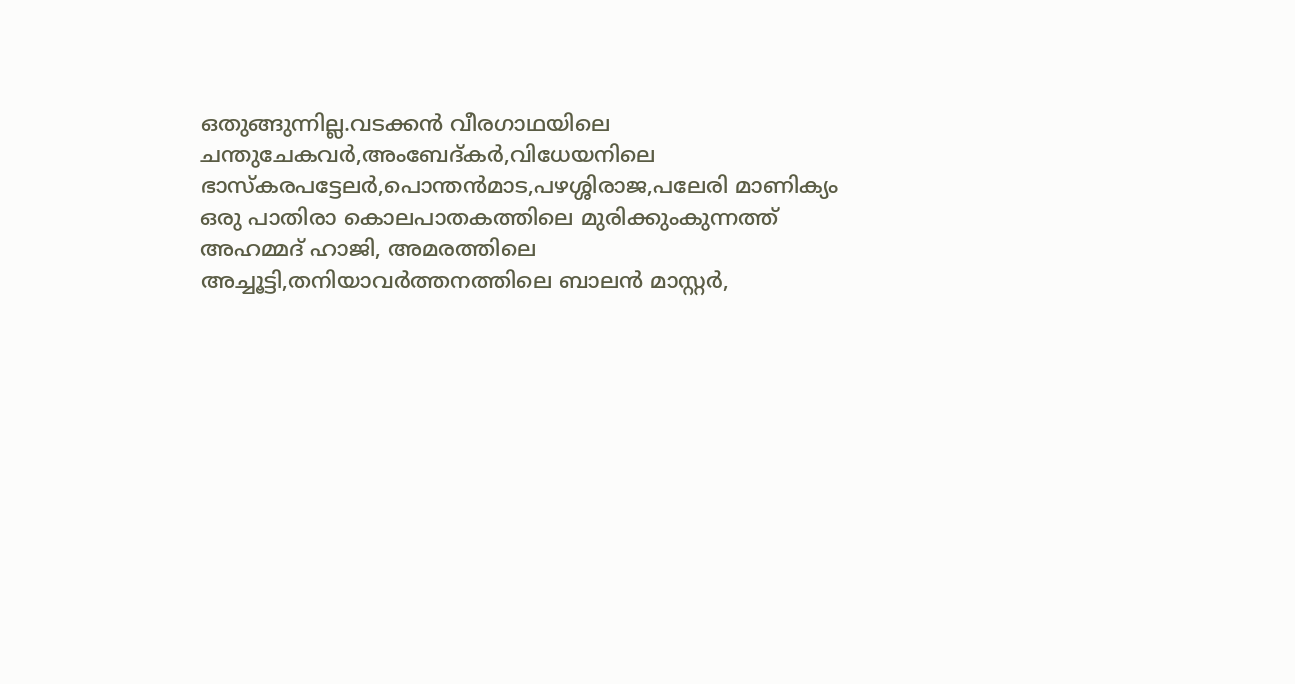ഒതുങ്ങുന്നില്ല.വടക്കന്‍ വീരഗാഥയിലെ ചന്തുചേകവര്‍,അംബേദ്കര്‍,വിധേയനിലെ ഭാസ്‌കരപട്ടേലര്‍,പൊന്തന്‍മാട,പഴശ്ശിരാജ,പലേരി മാണിക്യം ഒരു പാതിരാ കൊലപാതകത്തിലെ മുരിക്കുംകുന്നത്ത് അഹമ്മദ് ഹാജി, അമരത്തിലെ അച്ചൂട്ടി,തനിയാവര്‍ത്തനത്തിലെ ബാലന്‍ മാസ്റ്റര്‍,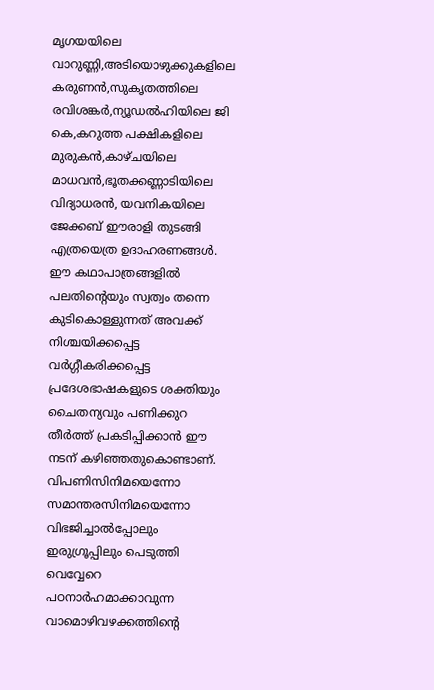മൃഗയയിലെ വാറുണ്ണി,അടിയൊഴുക്കുകളിലെ കരുണന്‍,സുകൃതത്തിലെ രവിശങ്കര്‍,ന്യൂഡല്‍ഹിയിലെ ജി കെ,കറുത്ത പക്ഷികളിലെ മുരുകന്‍,കാഴ്ചയിലെ മാധവന്‍,ഭൂതക്കണ്ണാടിയിലെ വിദ്യാധരന്‍, യവനികയിലെ ജേക്കബ് ഈരാളി തുടങ്ങി എത്രയെത്ര ഉദാഹരണങ്ങള്‍. ഈ കഥാപാത്രങ്ങളില്‍ പലതിന്റെയും സ്വത്വം തന്നെ കുടികൊള്ളുന്നത് അവക്ക് നിശ്ചയിക്കപ്പെട്ട വര്‍ഗ്ഗീകരിക്കപ്പെട്ട പ്രദേശഭാഷകളുടെ ശക്തിയും ചൈതന്യവും പണിക്കുറ തീര്‍ത്ത് പ്രകടിപ്പിക്കാന്‍ ഈ നടന് കഴിഞ്ഞതുകൊണ്ടാണ്. വിപണിസിനിമയെന്നോ സമാന്തരസിനിമയെന്നോ വിഭജിച്ചാല്‍പ്പോലും ഇരുഗ്രൂപ്പിലും പെടുത്തി വെവ്വേറെ പഠനാര്‍ഹമാക്കാവുന്ന വാമൊഴിവഴക്കത്തിന്റെ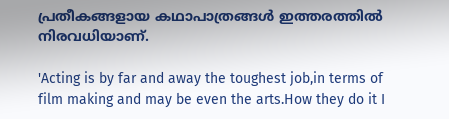പ്രതീകങ്ങളായ കഥാപാത്രങ്ങള്‍ ഇത്തരത്തില്‍ നിരവധിയാണ്.

'Acting is by far and away the toughest job,in terms of film making and may be even the arts.How they do it I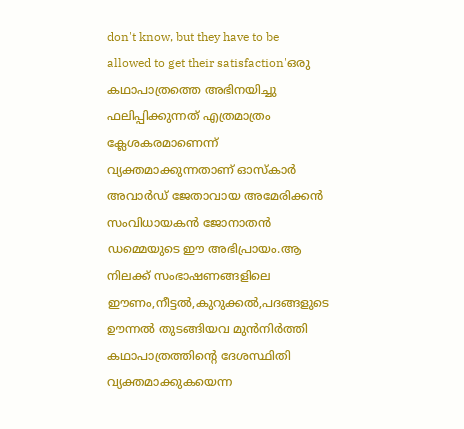don't know, but they have to be allowed to get their satisfaction'ഒരു കഥാപാത്രത്തെ അഭിനയിച്ചു ഫലിപ്പിക്കുന്നത് എത്രമാത്രം ക്ലേശകരമാണെന്ന് വ്യക്തമാക്കുന്നതാണ് ഓസ്‌കാര്‍ അവാര്‍ഡ് ജേതാവായ അമേരിക്കന്‍ സംവിധായകന്‍ ജോനാതന്‍ ഡമ്മെയുടെ ഈ അഭിപ്രായം.ആ നിലക്ക് സംഭാഷണങ്ങളിലെ ഈണം,നീട്ടല്‍,കുറുക്കല്‍,പദങ്ങളുടെ ഊന്നല്‍ തുടങ്ങിയവ മുന്‍നിര്‍ത്തി കഥാപാത്രത്തിന്റെ ദേശസ്ഥിതി വ്യക്തമാക്കുകയെന്ന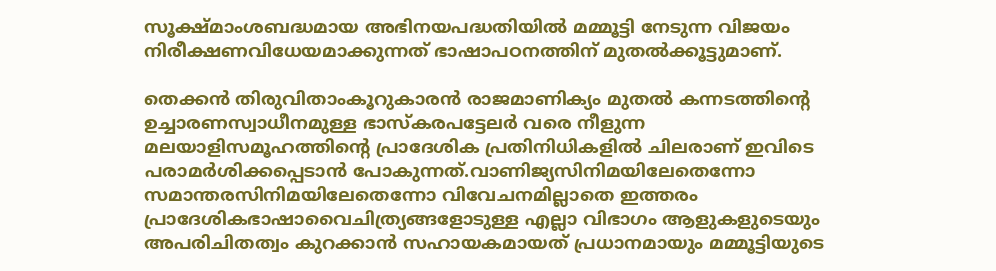സൂക്ഷ്മാംശബദ്ധമായ അഭിനയപദ്ധതിയില്‍ മമ്മൂട്ടി നേടുന്ന വിജയം നിരീക്ഷണവിധേയമാക്കുന്നത് ഭാഷാപഠനത്തിന് മുതല്‍ക്കൂട്ടുമാണ്.

തെക്കന്‍ തിരുവിതാംകൂറുകാരന്‍ രാജമാണിക്യം മുതല്‍ കന്നടത്തിന്റെ ഉച്ചാരണസ്വാധീനമുള്ള ഭാസ്‌കരപട്ടേലര്‍ വരെ നീളുന്ന മലയാളിസമൂഹത്തിന്റെ പ്രാദേശിക പ്രതിനിധികളില്‍ ചിലരാണ് ഇവിടെ പരാമര്‍ശിക്കപ്പെടാന്‍ പോകുന്നത്.വാണിജ്യസിനിമയിലേതെന്നോ സമാന്തരസിനിമയിലേതെന്നോ വിവേചനമില്ലാതെ ഇത്തരം പ്രാദേശികഭാഷാവൈചിത്ര്യങ്ങളോടുള്ള എല്ലാ വിഭാഗം ആളുകളുടെയും അപരിചിതത്വം കുറക്കാന്‍ സഹായകമായത് പ്രധാനമായും മമ്മൂട്ടിയുടെ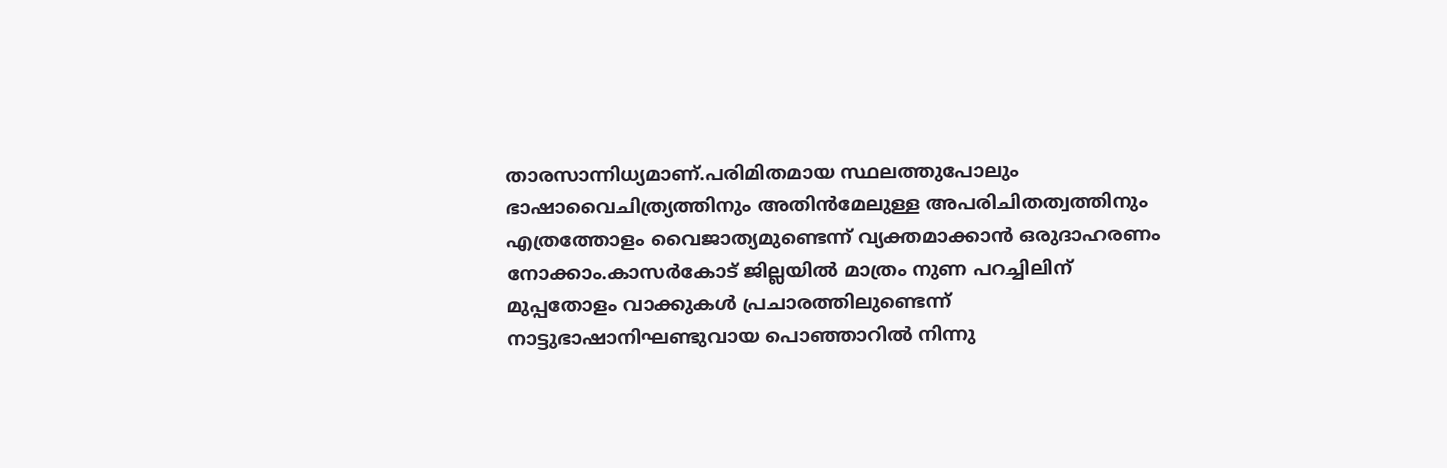താരസാന്നിധ്യമാണ്.പരിമിതമായ സ്ഥലത്തുപോലും ഭാഷാവൈചിത്ര്യത്തിനും അതിന്‍മേലുള്ള അപരിചിതത്വത്തിനും എത്രത്തോളം വൈജാത്യമുണ്ടെന്ന് വ്യക്തമാക്കാന്‍ ഒരുദാഹരണം നോക്കാം.കാസര്‍കോട് ജില്ലയില്‍ മാത്രം നുണ പറച്ചിലിന് മുപ്പതോളം വാക്കുകള്‍ പ്രചാരത്തിലുണ്ടെന്ന് നാട്ടുഭാഷാനിഘണ്ടുവായ പൊഞ്ഞാറില്‍ നിന്നു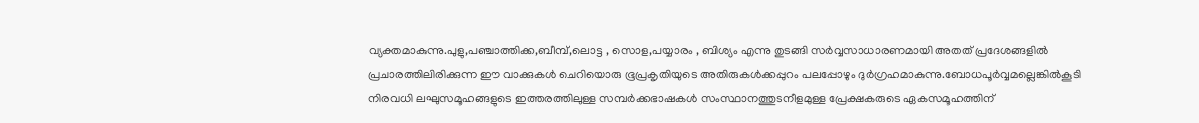വ്യക്തമാകുന്നു.പുളു,പഞ്ചാത്തിക്ക,ബീമ്പ്,ലൊട്ട , സൊള,പയ്യാരം , ബിശ്യം എന്നു തുടങ്ങി സര്‍വ്വസാധാരണമായി അതത് പ്രദേശങ്ങളില്‍ പ്രചാരത്തിലിരിക്കുന്ന ഈ വാക്കുകള്‍ ചെറിയൊരു ഭൂപ്രകൃതിയുടെ അതിരുകള്‍ക്കപ്പുറം പലപ്പോഴും ദുര്‍ഗ്രഹമാകുന്നു.ബോധപൂര്‍വ്വമല്ലെങ്കില്‍കൂടി നിരവധി ലഘുസമൂഹങ്ങളുടെ ഇത്തരത്തിലുള്ള സമ്പര്‍ക്കഭാഷകള്‍ സംസ്ഥാനത്തുടനീളമുള്ള പ്രേക്ഷകരുടെ ഏകസമൂഹത്തിന്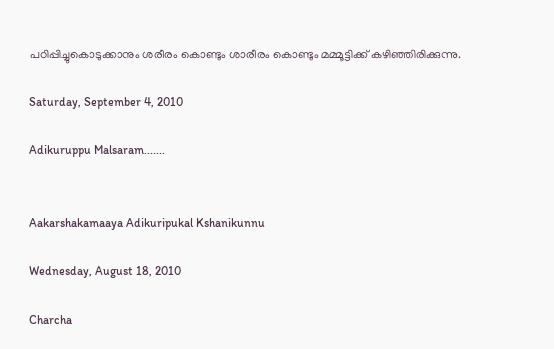പഠിപ്പിച്ചുകൊടുക്കാനും ശരീരം കൊണ്ടും ശാരീരം കൊണ്ടും മമ്മൂട്ടിക്ക് കഴിഞ്ഞിരിക്കുന്നു.

Saturday, September 4, 2010

Adikuruppu Malsaram.......


Aakarshakamaaya Adikuripukal Kshanikunnu

Wednesday, August 18, 2010

Charcha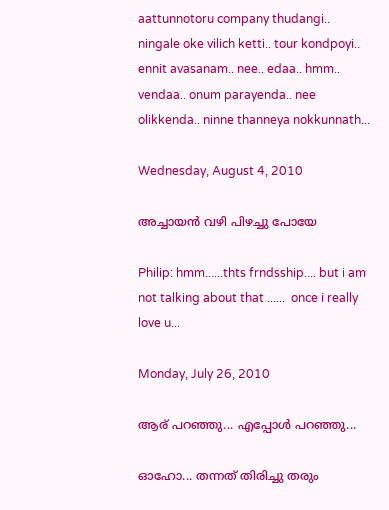aattunnotoru company thudangi.. ningale oke vilich ketti.. tour kondpoyi.. ennit avasanam.. nee.. edaa.. hmm.. vendaa.. onum parayenda.. nee olikkenda.. ninne thanneya nokkunnath...

Wednesday, August 4, 2010

അച്ചായന്‍ വഴി പിഴച്ചു പോയേ

Philip: hmm......thts frndsship.... but i am not talking about that ......  once i really love u...

Monday, July 26, 2010

ആര് പറഞ്ഞു... എപ്പോള്‍ പറഞ്ഞു...

ഓഹോ... തന്നത് തിരിച്ചു തരും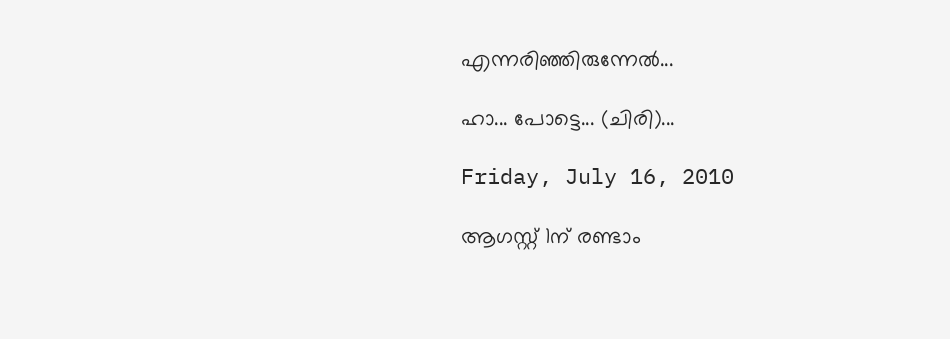എന്നരിഞ്ഞിരുന്നേല്‍...

ഹാ... പോട്ടെ... (ചിരി)...

Friday, July 16, 2010

ആഗസ്റ്റ് 1ന് രണ്ടാം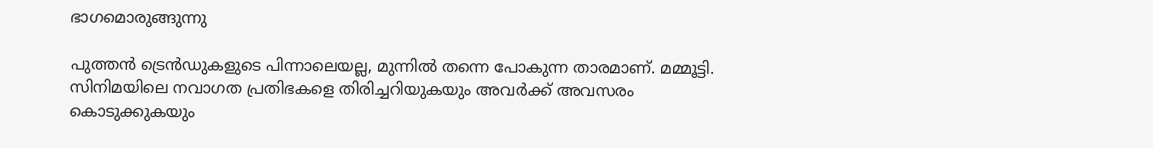ഭാഗമൊരുങ്ങുന്നു

പുത്തന്‍ ട്രെന്‍ഡുകളുടെ പിന്നാലെയല്ല, മുന്നില്‍ തന്നെ പോകുന്ന താരമാണ്. മമ്മൂട്ടി. സിനിമയിലെ നവാഗത പ്രതിഭകളെ തിരിച്ചറിയുകയും അവര്‍ക്ക് അവസരം കൊടുക്കുകയും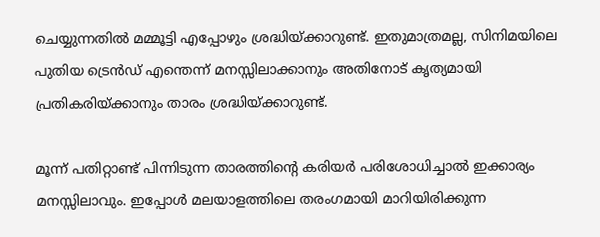ചെയ്യുന്നതില്‍ മമ്മൂട്ടി എപ്പോഴും ശ്രദ്ധിയ്ക്കാറുണ്ട്. ഇതുമാത്രമല്ല, സിനിമയിലെ പുതിയ ട്രെന്‍ഡ് എന്തെന്ന് മനസ്സിലാക്കാനും അതിനോട് കൃത്യമായി പ്രതികരിയ്ക്കാനും താരം ശ്രദ്ധിയ്ക്കാറുണ്ട്.

മൂന്ന് പതിറ്റാണ്ട് പിന്നിടുന്ന താരത്തിന്റെ കരിയര്‍ പരിശോധിച്ചാല്‍ ഇക്കാര്യം മനസ്സിലാവും. ഇപ്പോള്‍ മലയാളത്തിലെ തരംഗമായി മാറിയിരിക്കുന്ന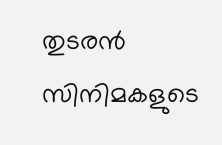തുടരന്‍ സിനിമകളുടെ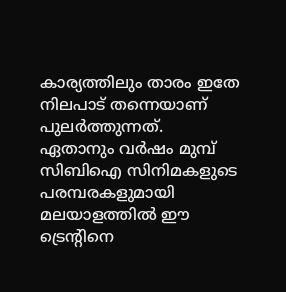കാര്യത്തിലും താരം ഇതേ നിലപാട് തന്നെയാണ് പുലര്‍ത്തുന്നത്. ഏതാനും വര്‍ഷം മുമ്പ് സിബിഐ സിനിമകളുടെ പരമ്പരകളുമായി മലയാളത്തില്‍ ഈ ട്രെന്റിനെ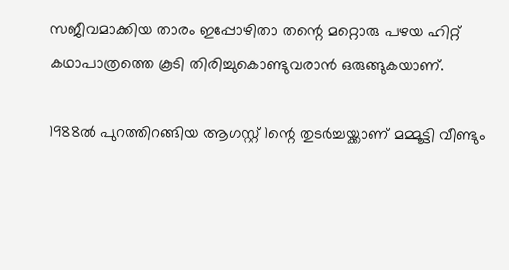സജീവമാക്കിയ താരം ഇപ്പോഴിതാ തന്റെ മറ്റൊരു പഴയ ഹിറ്റ് കഥാപാത്രത്തെ കൂടി തിരിച്ചുകൊണ്ടുവരാന്‍ ഒരുങ്ങുകയാണ്.

1988ല്‍ പുറത്തിറങ്ങിയ ആഗസ്റ്റ് 1ന്റെ തുടര്‍ച്ചയ്ക്കാണ് മമ്മൂട്ടി വീണ്ടും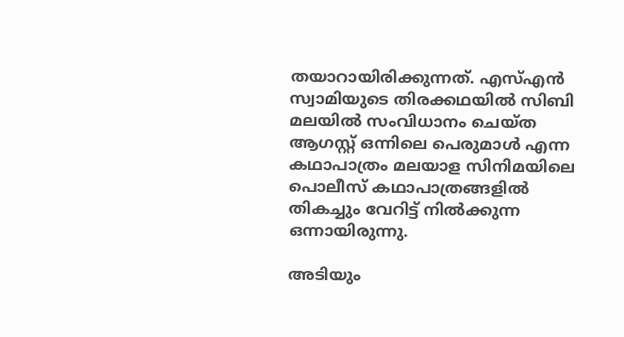തയാറായിരിക്കുന്നത്. എസ്എന്‍ സ്വാമിയുടെ തിരക്കഥയില്‍ സിബി മലയില്‍ സംവിധാനം ചെയ്ത ആഗസ്റ്റ് ഒന്നിലെ പെരുമാള്‍ എന്ന കഥാപാത്രം മലയാള സിനിമയിലെ പൊലീസ് കഥാപാത്രങ്ങളില്‍ തികച്ചും വേറിട്ട് നില്‍ക്കുന്ന ഒന്നായിരുന്നു.

അടിയും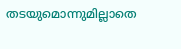തടയുമൊന്നുമില്ലാതെ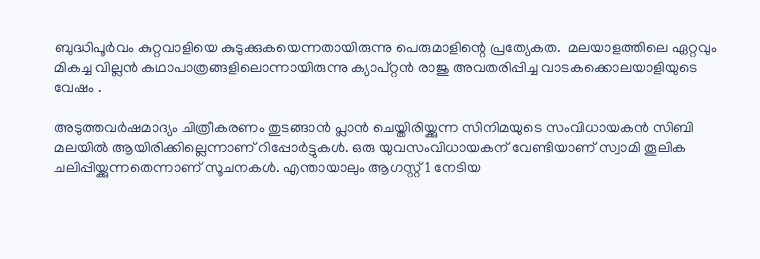ബുദ്ധിപൂര്‍വം കുറ്റവാളിയെ കുടുക്കുകയെന്നതായിരുന്നു പെരുമാളിന്റെ പ്രത്യേകത.  മലയാളത്തിലെ ഏറ്റവും മികച്ച വില്ലന്‍ കഥാപാത്രങ്ങളിലൊന്നായിരുന്നു ക്യാപ്റ്റന്‍ രാജു അവതരിപ്പിച്ച വാടകക്കൊലയാളിയുടെ വേഷം .

അടുത്തവര്‍ഷമാദ്യം ചിത്രീകരണം തുടങ്ങാന്‍ പ്ലാന്‍ ചെയ്തിരിയ്ക്കുന്ന സിനിമയുടെ സംവിധായകന്‍ സിബി മലയില്‍ ആയിരിക്കില്ലെന്നാണ് റിപ്പോര്‍ട്ടുകള്‍. ഒരു യുവസംവിധായകന് വേണ്ടിയാണ് സ്വാമി തൂലിക ചലിപ്പിയ്ക്കുന്നതെന്നാണ് സൂചനകള്‍. എന്തായാലും ആഗസ്റ്റ് 1 നേടിയ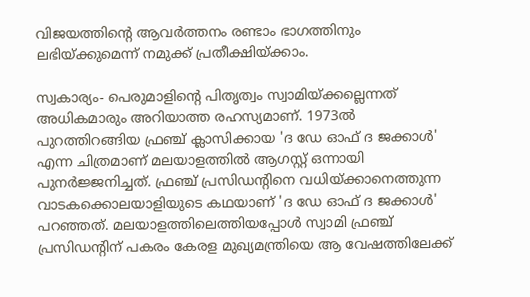വിജയത്തിന്റെ ആവര്‍ത്തനം രണ്ടാം ഭാഗത്തിനും ലഭിയ്ക്കുമെന്ന് നമുക്ക് പ്രതീക്ഷിയ്ക്കാം.

സ്വകാര്യം- പെരുമാളിന്റെ പിതൃത്വം സ്വാമിയ്ക്കല്ലെന്നത് അധികമാരും അറിയാത്ത രഹസ്യമാണ്. 1973ല്‍ പുറത്തിറങ്ങിയ ഫ്രഞ്ച് ക്ലാസിക്കായ 'ദ ഡേ ഓഫ് ദ ജക്കാള്‍' എന്ന ചിത്രമാണ് മലയാളത്തില്‍ ആഗസ്റ്റ് ഒന്നായി പുനര്‍ജ്ജനിച്ചത്. ഫ്രഞ്ച് പ്രസിഡന്റിനെ വധിയ്ക്കാനെത്തുന്ന വാടകക്കൊലയാളിയുടെ കഥയാണ് 'ദ ഡേ ഓഫ് ദ ജക്കാള്‍' പറഞ്ഞത്. മലയാളത്തിലെത്തിയപ്പോള്‍ സ്വാമി ഫ്രഞ്ച് പ്രസിഡന്റിന് പകരം കേരള മുഖ്യമന്ത്രിയെ ആ വേഷത്തിലേക്ക്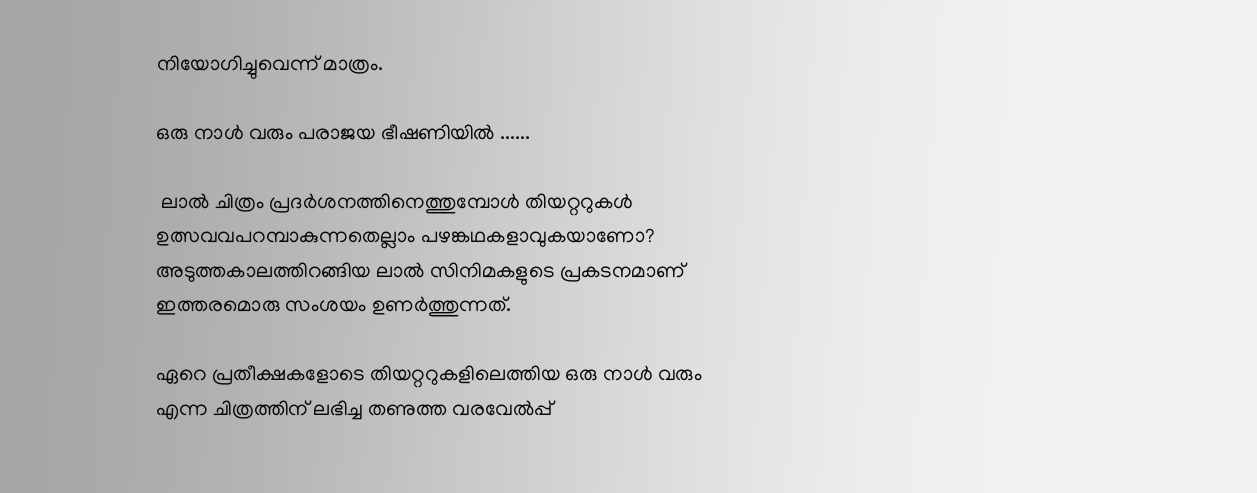നിയോഗിച്ചുവെന്ന് മാത്രം.

ഒരു നാള്‍ വരും പരാജയ ഭീഷണിയില്‍ ......

 ലാല്‍ ചിത്രം പ്രദര്‍ശനത്തിനെത്തുമ്പോള്‍ തിയറ്ററുകള്‍ ഉത്സവവപറമ്പാകുന്നതെല്ലാം പഴങ്കഥകളാവുകയാണോ? അടുത്തകാലത്തിറങ്ങിയ ലാല്‍ സിനിമകളുടെ പ്രകടനമാണ് ഇത്തരമൊരു സംശയം ഉണര്‍ത്തുന്നത്.

ഏറെ പ്രതീക്ഷകളോടെ തിയറ്ററുകളിലെത്തിയ ഒരു നാള്‍ വരും എന്ന ചിത്രത്തിന് ലഭിച്ച തണുത്ത വരവേല്‍പ്പ്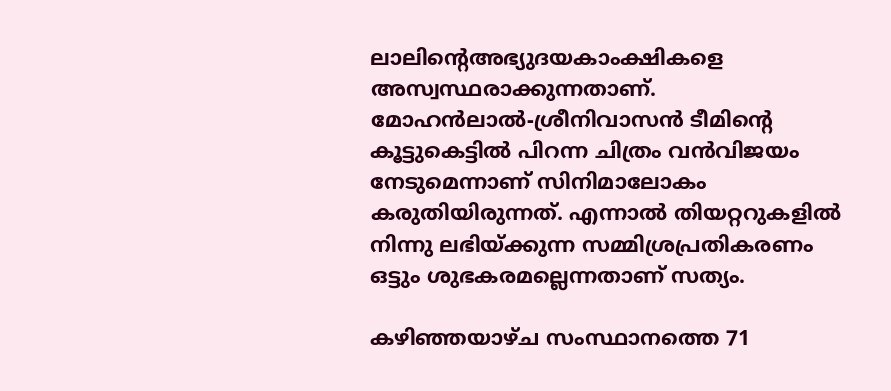ലാലിന്റെഅഭ്യുദയകാംക്ഷികളെ അസ്വസ്ഥരാക്കുന്നതാണ്. മോഹന്‍ലാല്‍-ശ്രീനിവാസന്‍ ടീമിന്റെ കൂട്ടുകെട്ടില്‍ പിറന്ന ചിത്രം വന്‍വിജയം നേടുമെന്നാണ് സിനിമാലോകം കരുതിയിരുന്നത്. എന്നാല്‍ തിയറ്ററുകളില്‍ നിന്നു ലഭിയ്ക്കുന്ന സമ്മിശ്രപ്രതികരണം ഒട്ടും ശുഭകരമല്ലെന്നതാണ് സത്യം.

കഴിഞ്ഞയാഴ്ച സംസ്ഥാനത്തെ 71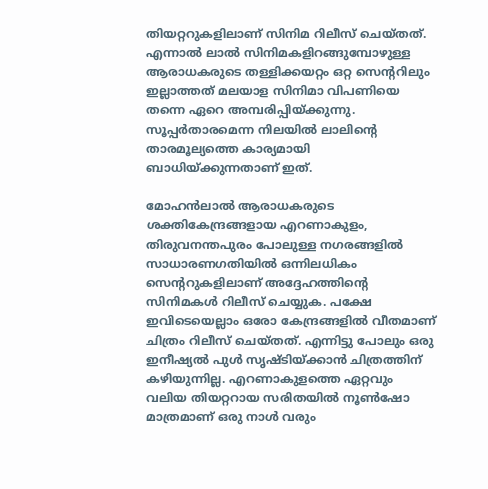തിയറ്ററുകളിലാണ് സിനിമ റിലീസ് ചെയ്തത്. എന്നാല്‍ ലാല്‍ സിനിമകളിറങ്ങുമ്പോഴുള്ള ആരാധകരുടെ തള്ളിക്കയറ്റം ഒറ്റ സെന്ററിലും ഇല്ലാത്തത് മലയാള സിനിമാ വിപണിയെ തന്നെ ഏറെ അമ്പരിപ്പിയ്ക്കുന്നു. സൂപ്പര്‍താരമെന്ന നിലയില്‍ ലാലിന്റെ താരമൂല്യത്തെ കാര്യമായി ബാധിയ്ക്കുന്നതാണ് ഇത്.

മോഹന്‍ലാല്‍ ആരാധകരുടെ ശക്തികേന്ദ്രങ്ങളായ എറണാകുളം, തിരുവനന്തപുരം പോലുള്ള നഗരങ്ങളില്‍ സാധാരണഗതിയില്‍ ഒന്നിലധികം സെന്ററുകളിലാണ് അദ്ദേഹത്തിന്റെ സിനിമകള്‍ റിലീസ് ചെയ്യുക. പക്ഷേ ഇവിടെയെല്ലാം ഒരോ കേന്ദ്രങ്ങളില്‍ വീതമാണ് ചിത്രം റിലീസ് ചെയ്തത്. എന്നിട്ടു പോലും ഒരു ഇനീഷ്യല്‍ പുള്‍ സൃഷ്ടിയ്ക്കാന്‍ ചിത്രത്തിന് കഴിയുന്നില്ല. എറണാകുളത്തെ ഏറ്റവും വലിയ തിയറ്ററായ സരിതയില്‍ നൂണ്‍ഷോ മാത്രമാണ് ഒരു നാള്‍ വരും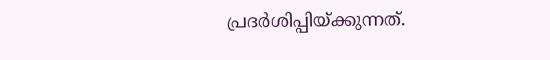പ്രദര്‍ശിപ്പിയ്ക്കുന്നത്.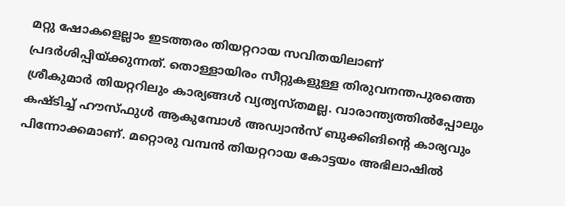മറ്റു ഷോകളെല്ലാം ഇടത്തരം തിയറ്ററായ സവിതയിലാണ് പ്രദര്‍ശിപ്പിയ്ക്കുന്നത്. തൊള്ളായിരം സീറ്റുകളുള്ള തിരുവനന്തപുരത്തെ ശ്രീകുമാര്‍ തിയറ്ററിലും കാര്യങ്ങള്‍ വ്യത്യസ്തമല്ല. വാരാന്ത്യത്തില്‍പ്പോലും കഷ്ടിച്ച് ഹൗസ്ഫുള്‍ ആകുമ്പോള്‍ അഡ്വാന്‍സ് ബുക്കിങിന്റെ കാര്യവും പിന്നോക്കമാണ്. മറ്റൊരു വമ്പന്‍ തിയറ്ററായ കോട്ടയം അഭിലാഷില്‍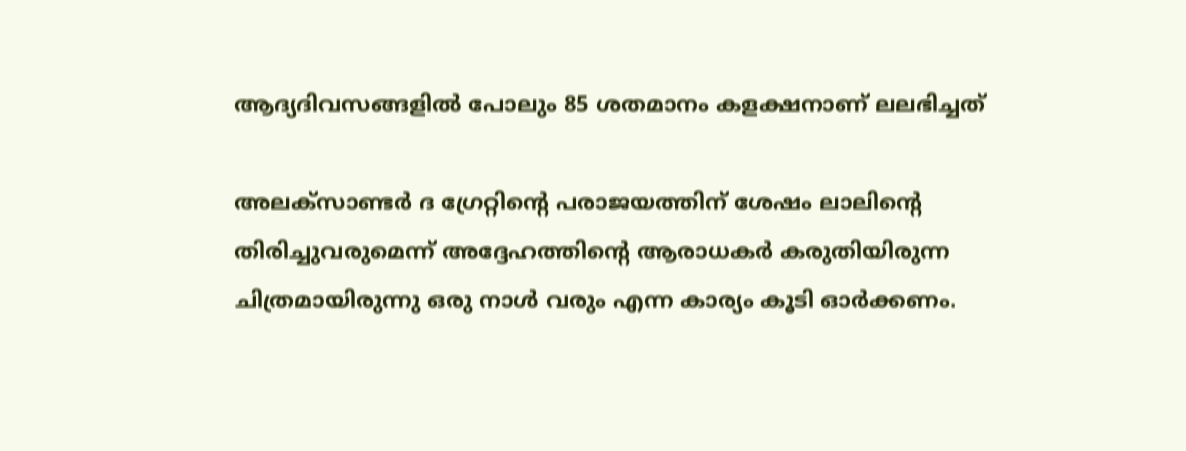ആദ്യദിവസങ്ങളില്‍ പോലും 85 ശതമാനം കളക്ഷനാണ് ലലഭിച്ചത്

അലക്‌സാണ്ടര്‍ ദ ഗ്രേറ്റിന്റെ പരാജയത്തിന് ശേഷം ലാലിന്റെ തിരിച്ചുവരുമെന്ന് അദ്ദേഹത്തിന്റെ ആരാധകര്‍ കരുതിയിരുന്ന ചിത്രമായിരുന്നു ഒരു നാള്‍ വരും എന്ന കാര്യം കൂടി ഓര്‍ക്കണം.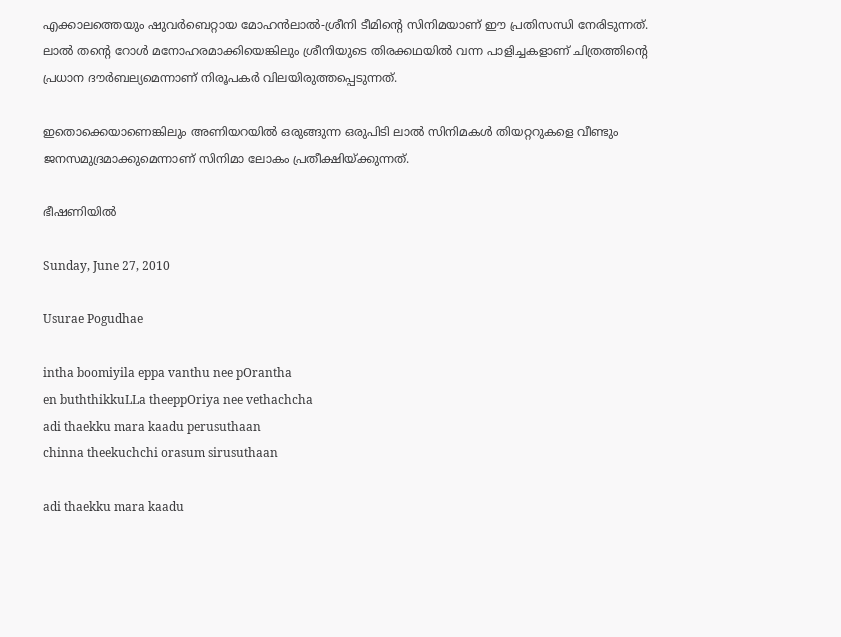എക്കാലത്തെയും ഷുവര്‍ബെറ്റായ മോഹന്‍ലാല്‍-ശ്രീനി ടീമിന്റെ സിനിമയാണ് ഈ പ്രതിസന്ധി നേരിടുന്നത്. ലാല്‍ തന്റെ റോള്‍ മനോഹരമാക്കിയെങ്കിലും ശ്രീനിയുടെ തിരക്കഥയില്‍ വന്ന പാളിച്ചകളാണ് ചിത്രത്തിന്റെ പ്രധാന ദൗര്‍ബല്യമെന്നാണ് നിരൂപകര്‍ വിലയിരുത്തപ്പെടുന്നത്.

ഇതൊക്കെയാണെങ്കിലും അണിയറയില്‍ ഒരുങ്ങുന്ന ഒരുപിടി ലാല്‍ സിനിമകള്‍ തിയറ്ററുകളെ വീണ്ടും ജനസമുദ്രമാക്കുമെന്നാണ് സിനിമാ ലോകം പ്രതീക്ഷിയ്ക്കുന്നത്.

ഭീഷണിയില്‍

Sunday, June 27, 2010

Usurae Pogudhae

intha boomiyila eppa vanthu nee pOrantha
en buththikkuLLa theeppOriya nee vethachcha
adi thaekku mara kaadu perusuthaan
chinna theekuchchi orasum sirusuthaan

adi thaekku mara kaadu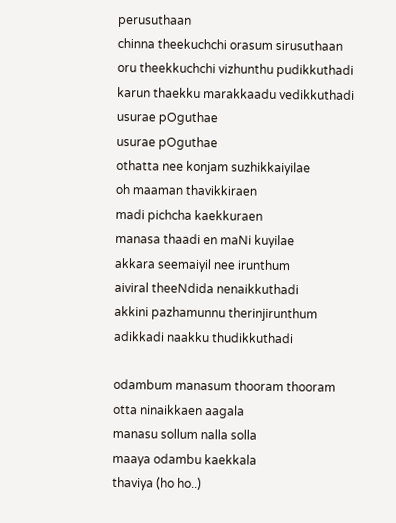perusuthaan
chinna theekuchchi orasum sirusuthaan
oru theekkuchchi vizhunthu pudikkuthadi
karun thaekku marakkaadu vedikkuthadi
usurae pOguthae
usurae pOguthae
othatta nee konjam suzhikkaiyilae
oh maaman thavikkiraen
madi pichcha kaekkuraen
manasa thaadi en maNi kuyilae
akkara seemaiyil nee irunthum
aiviral theeNdida nenaikkuthadi
akkini pazhamunnu therinjirunthum
adikkadi naakku thudikkuthadi

odambum manasum thooram thooram
otta ninaikkaen aagala
manasu sollum nalla solla
maaya odambu kaekkala
thaviya (ho ho..)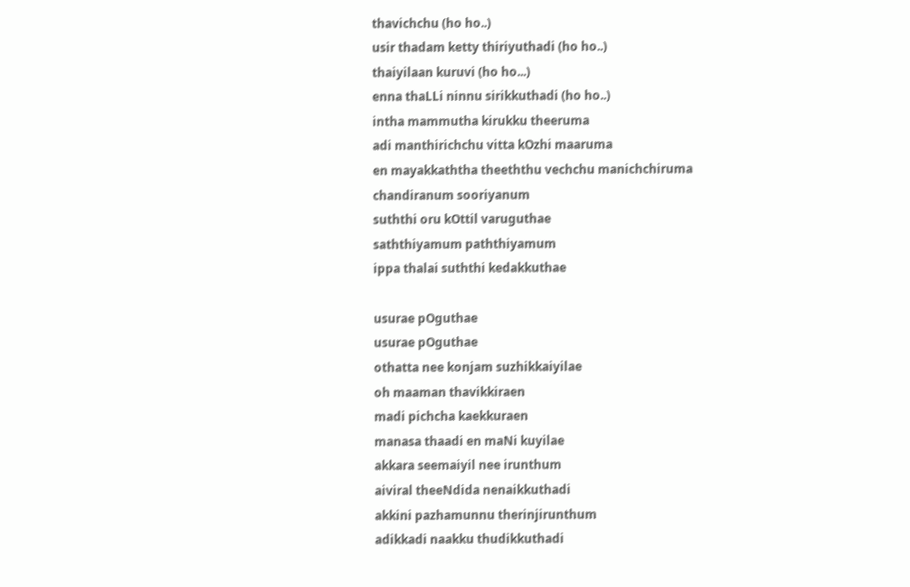thavichchu (ho ho..)
usir thadam ketty thiriyuthadi (ho ho..)
thaiyilaan kuruvi (ho ho...)
enna thaLLi ninnu sirikkuthadi (ho ho..)
intha mammutha kirukku theeruma
adi manthirichchu vitta kOzhi maaruma
en mayakkaththa theeththu vechchu manichchiruma
chandiranum sooriyanum
suththi oru kOttil varuguthae
saththiyamum paththiyamum
ippa thalai suththi kedakkuthae

usurae pOguthae
usurae pOguthae
othatta nee konjam suzhikkaiyilae
oh maaman thavikkiraen
madi pichcha kaekkuraen
manasa thaadi en maNi kuyilae
akkara seemaiyil nee irunthum
aiviral theeNdida nenaikkuthadi
akkini pazhamunnu therinjirunthum
adikkadi naakku thudikkuthadi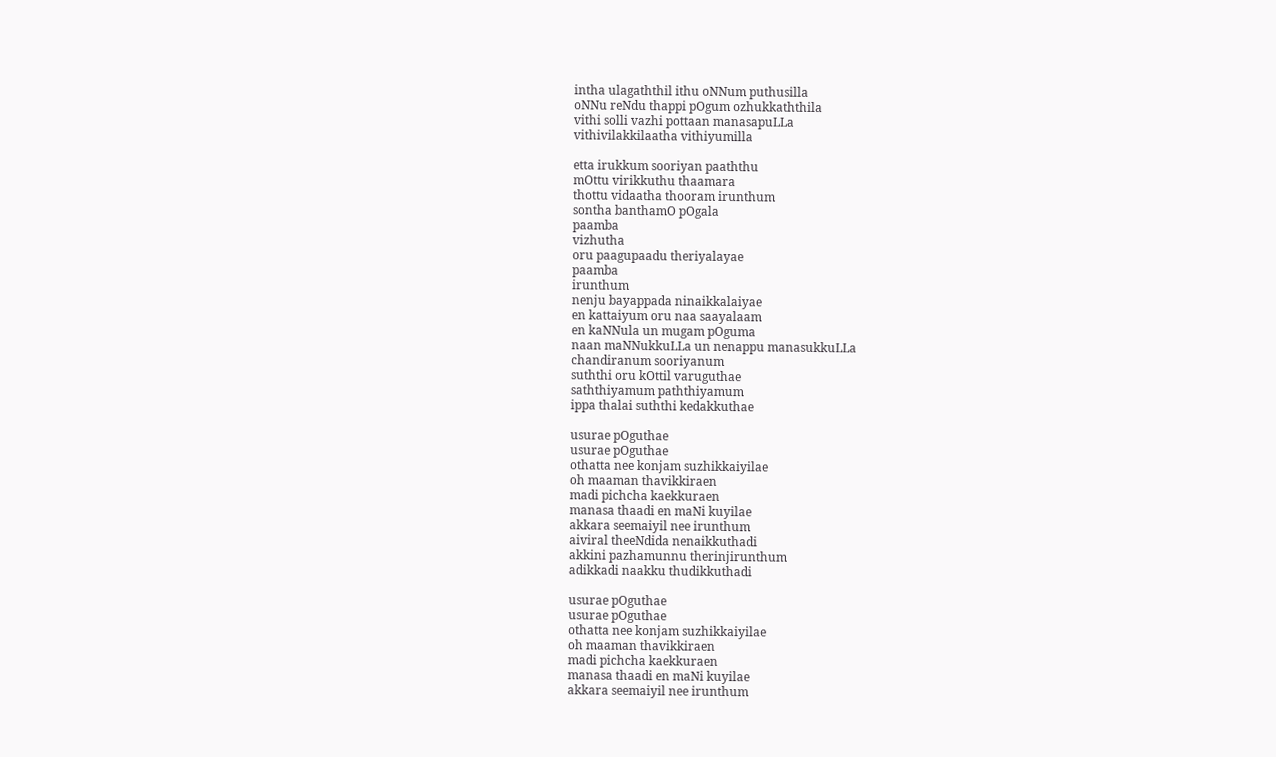intha ulagaththil ithu oNNum puthusilla
oNNu reNdu thappi pOgum ozhukkaththila
vithi solli vazhi pottaan manasapuLLa
vithivilakkilaatha vithiyumilla

etta irukkum sooriyan paaththu
mOttu virikkuthu thaamara
thottu vidaatha thooram irunthum
sontha banthamO pOgala
paamba
vizhutha
oru paagupaadu theriyalayae
paamba
irunthum
nenju bayappada ninaikkalaiyae
en kattaiyum oru naa saayalaam
en kaNNula un mugam pOguma
naan maNNukkuLLa un nenappu manasukkuLLa
chandiranum sooriyanum
suththi oru kOttil varuguthae
saththiyamum paththiyamum
ippa thalai suththi kedakkuthae

usurae pOguthae
usurae pOguthae
othatta nee konjam suzhikkaiyilae
oh maaman thavikkiraen
madi pichcha kaekkuraen
manasa thaadi en maNi kuyilae
akkara seemaiyil nee irunthum
aiviral theeNdida nenaikkuthadi
akkini pazhamunnu therinjirunthum
adikkadi naakku thudikkuthadi

usurae pOguthae
usurae pOguthae
othatta nee konjam suzhikkaiyilae
oh maaman thavikkiraen
madi pichcha kaekkuraen
manasa thaadi en maNi kuyilae
akkara seemaiyil nee irunthum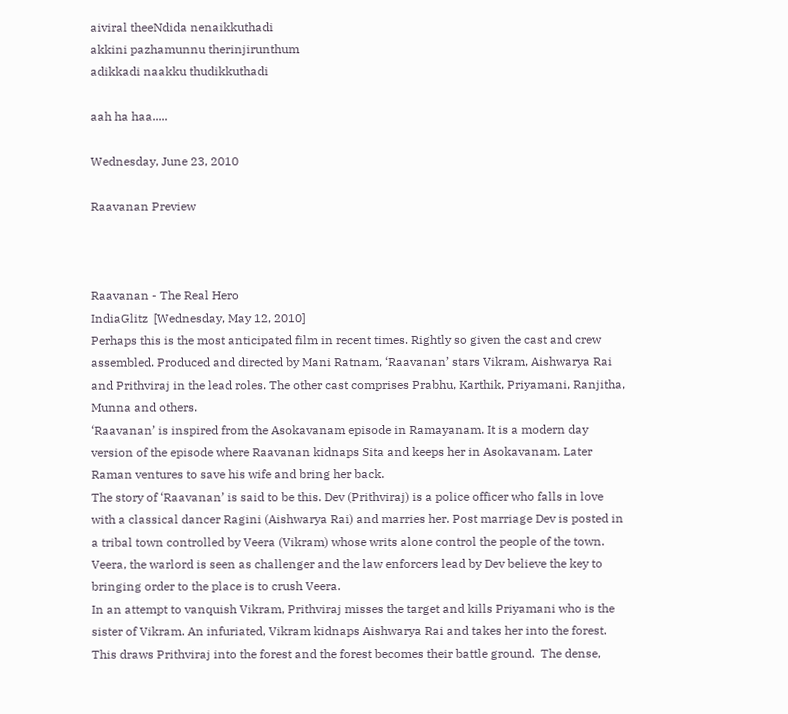aiviral theeNdida nenaikkuthadi
akkini pazhamunnu therinjirunthum
adikkadi naakku thudikkuthadi

aah ha haa.....

Wednesday, June 23, 2010

Raavanan Preview



Raavanan - The Real Hero
IndiaGlitz  [Wednesday, May 12, 2010]
Perhaps this is the most anticipated film in recent times. Rightly so given the cast and crew assembled. Produced and directed by Mani Ratnam, ‘Raavanan’ stars Vikram, Aishwarya Rai and Prithviraj in the lead roles. The other cast comprises Prabhu, Karthik, Priyamani, Ranjitha, Munna and others.
‘Raavanan’ is inspired from the Asokavanam episode in Ramayanam. It is a modern day version of the episode where Raavanan kidnaps Sita and keeps her in Asokavanam. Later Raman ventures to save his wife and bring her back.
The story of ‘Raavanan’ is said to be this. Dev (Prithviraj) is a police officer who falls in love with a classical dancer Ragini (Aishwarya Rai) and marries her. Post marriage Dev is posted in a tribal town controlled by Veera (Vikram) whose writs alone control the people of the town. Veera, the warlord is seen as challenger and the law enforcers lead by Dev believe the key to bringing order to the place is to crush Veera.
In an attempt to vanquish Vikram, Prithviraj misses the target and kills Priyamani who is the sister of Vikram. An infuriated, Vikram kidnaps Aishwarya Rai and takes her into the forest. This draws Prithviraj into the forest and the forest becomes their battle ground.  The dense,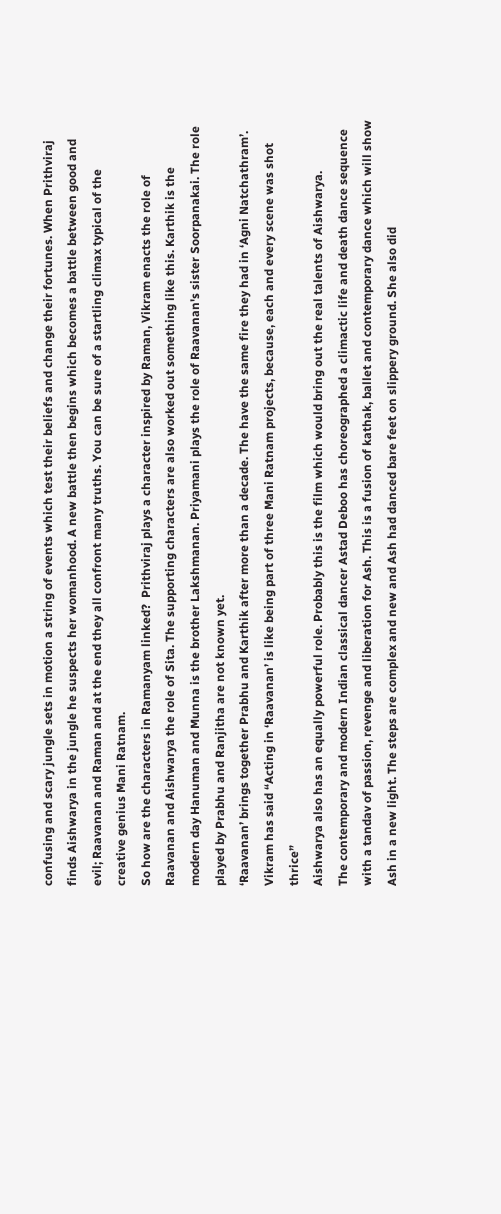confusing and scary jungle sets in motion a string of events which test their beliefs and change their fortunes. When Prithviraj finds Aishwarya in the jungle he suspects her womanhood. A new battle then begins which becomes a battle between good and evil; Raavanan and Raman and at the end they all confront many truths. You can be sure of a startling climax typical of the creative genius Mani Ratnam.
So how are the characters in Ramanyam linked?  Prithviraj plays a character inspired by Raman, Vikram enacts the role of Raavanan and Aishwarya the role of Sita. The supporting characters are also worked out something like this. Karthik is the modern day Hanuman and Munna is the brother Lakshmanan. Priyamani plays the role of Raavanan's sister Soorpanakai. The role played by Prabhu and Ranjitha are not known yet.
‘Raavanan’ brings together Prabhu and Karthik after more than a decade. The have the same fire they had in ‘Agni Natchathram’.
Vikram has said “Acting in ‘Raavanan’ is like being part of three Mani Ratnam projects, because, each and every scene was shot thrice”
Aishwarya also has an equally powerful role. Probably this is the film which would bring out the real talents of Aishwarya.
The contemporary and modern Indian classical dancer Astad Deboo has choreographed a climactic life and death dance sequence with a tandav of passion, revenge and liberation for Ash. This is a fusion of kathak, ballet and contemporary dance which will show Ash in a new light. The steps are complex and new and Ash had danced bare feet on slippery ground. She also did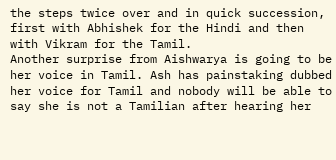the steps twice over and in quick succession, first with Abhishek for the Hindi and then with Vikram for the Tamil.
Another surprise from Aishwarya is going to be her voice in Tamil. Ash has painstaking dubbed her voice for Tamil and nobody will be able to say she is not a Tamilian after hearing her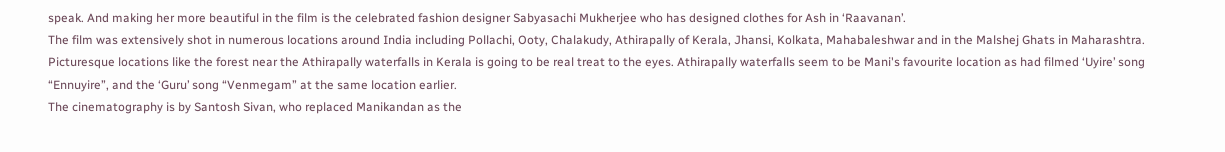speak. And making her more beautiful in the film is the celebrated fashion designer Sabyasachi Mukherjee who has designed clothes for Ash in ‘Raavanan’.
The film was extensively shot in numerous locations around India including Pollachi, Ooty, Chalakudy, Athirapally of Kerala, Jhansi, Kolkata, Mahabaleshwar and in the Malshej Ghats in Maharashtra. Picturesque locations like the forest near the Athirapally waterfalls in Kerala is going to be real treat to the eyes. Athirapally waterfalls seem to be Mani's favourite location as had filmed ‘Uyire’ song “Ennuyire”, and the ‘Guru’ song “Venmegam” at the same location earlier.
The cinematography is by Santosh Sivan, who replaced Manikandan as the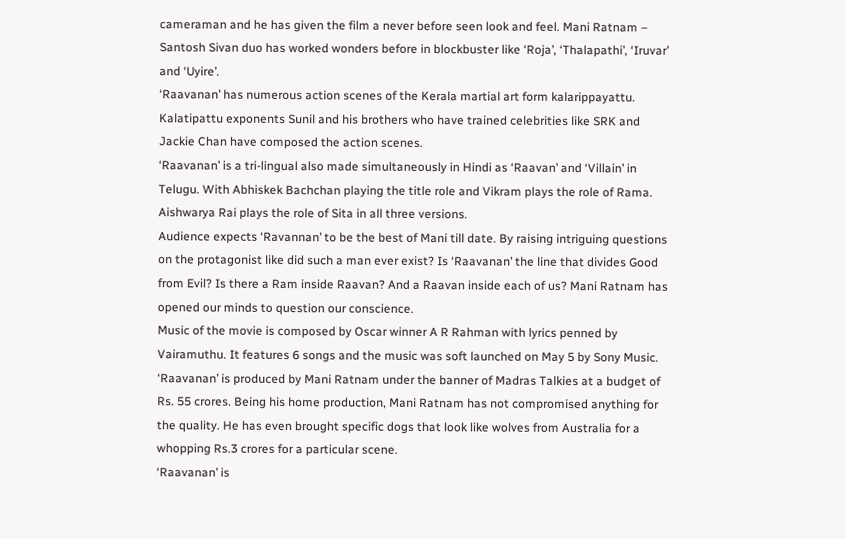cameraman and he has given the film a never before seen look and feel. Mani Ratnam – Santosh Sivan duo has worked wonders before in blockbuster like ‘Roja’, ‘Thalapathi’, ‘Iruvar’ and ‘Uyire’.
‘Raavanan’ has numerous action scenes of the Kerala martial art form kalarippayattu. Kalatipattu exponents Sunil and his brothers who have trained celebrities like SRK and Jackie Chan have composed the action scenes.
‘Raavanan’ is a tri-lingual also made simultaneously in Hindi as ‘Raavan’ and ‘Villain’ in Telugu. With Abhiskek Bachchan playing the title role and Vikram plays the role of Rama. Aishwarya Rai plays the role of Sita in all three versions.
Audience expects ‘Ravannan’ to be the best of Mani till date. By raising intriguing questions on the protagonist like did such a man ever exist? Is ‘Raavanan’ the line that divides Good from Evil? Is there a Ram inside Raavan? And a Raavan inside each of us? Mani Ratnam has opened our minds to question our conscience.
Music of the movie is composed by Oscar winner A R Rahman with lyrics penned by Vairamuthu. It features 6 songs and the music was soft launched on May 5 by Sony Music.
‘Raavanan’ is produced by Mani Ratnam under the banner of Madras Talkies at a budget of Rs. 55 crores. Being his home production, Mani Ratnam has not compromised anything for the quality. He has even brought specific dogs that look like wolves from Australia for a whopping Rs.3 crores for a particular scene.
‘Raavanan’ is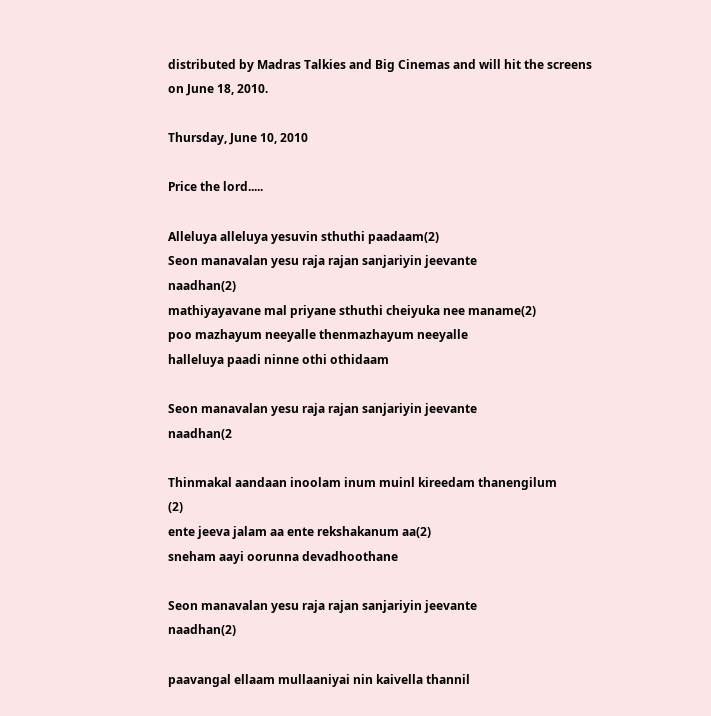distributed by Madras Talkies and Big Cinemas and will hit the screens on June 18, 2010.

Thursday, June 10, 2010

Price the lord.....

Alleluya alleluya yesuvin sthuthi paadaam(2)
Seon manavalan yesu raja rajan sanjariyin jeevante
naadhan(2)
mathiyayavane mal priyane sthuthi cheiyuka nee maname(2)
poo mazhayum neeyalle thenmazhayum neeyalle
halleluya paadi ninne othi othidaam

Seon manavalan yesu raja rajan sanjariyin jeevante
naadhan(2

Thinmakal aandaan inoolam inum muinl kireedam thanengilum
(2)
ente jeeva jalam aa ente rekshakanum aa(2)
sneham aayi oorunna devadhoothane

Seon manavalan yesu raja rajan sanjariyin jeevante
naadhan(2)

paavangal ellaam mullaaniyai nin kaivella thannil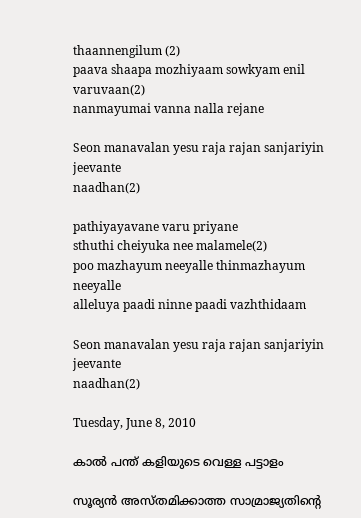thaannengilum (2)
paava shaapa mozhiyaam sowkyam enil varuvaan(2)
nanmayumai vanna nalla rejane

Seon manavalan yesu raja rajan sanjariyin jeevante
naadhan(2)

pathiyayavane varu priyane
sthuthi cheiyuka nee malamele(2)
poo mazhayum neeyalle thinmazhayum neeyalle
alleluya paadi ninne paadi vazhthidaam

Seon manavalan yesu raja rajan sanjariyin jeevante
naadhan(2)

Tuesday, June 8, 2010

കാല്‍ പന്ത് കളിയുടെ വെള്ള പട്ടാളം

സൂര്യന്‍ അസ്തമിക്കാത്ത സാമ്രാജ്യതിന്റെ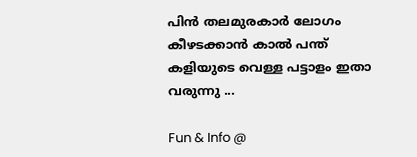പിന്‍ തലമുരകാര്‍ ലോഗം കീഴടക്കാന്‍ കാല്‍ പന്ത് കളിയുടെ വെള്ള പട്ടാളം ഇതാ വരുന്നു ...

Fun & Info @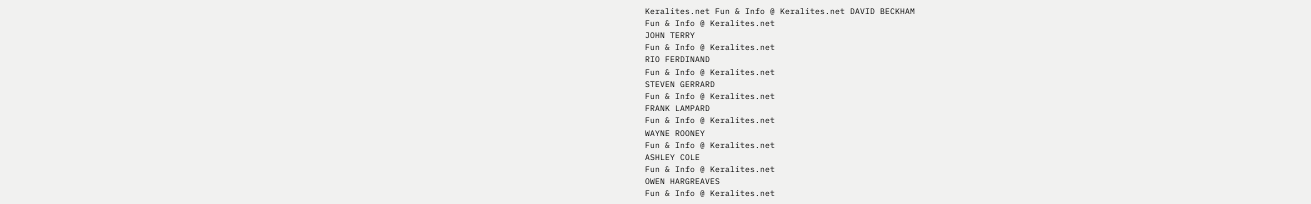Keralites.net Fun & Info @ Keralites.net DAVID BECKHAM
Fun & Info @ Keralites.net
JOHN TERRY
Fun & Info @ Keralites.net
RIO FERDINAND
Fun & Info @ Keralites.net
STEVEN GERRARD
Fun & Info @ Keralites.net
FRANK LAMPARD
Fun & Info @ Keralites.net
WAYNE ROONEY
Fun & Info @ Keralites.net
ASHLEY COLE
Fun & Info @ Keralites.net
OWEN HARGREAVES
Fun & Info @ Keralites.net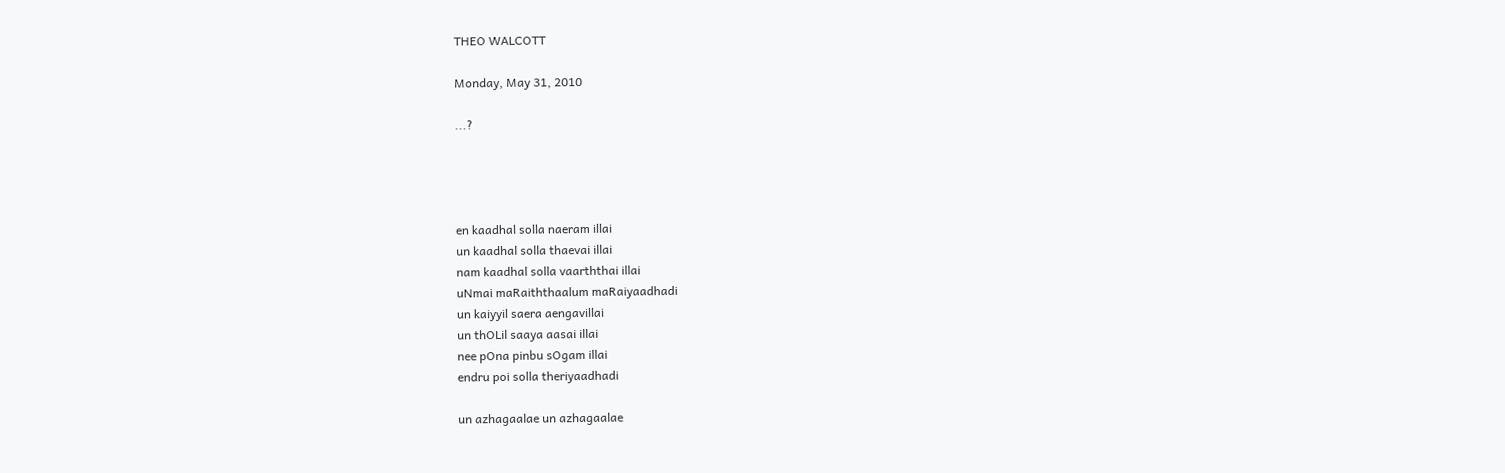THEO WALCOTT

Monday, May 31, 2010

...?




en kaadhal solla naeram illai
un kaadhal solla thaevai illai
nam kaadhal solla vaarththai illai
uNmai maRaiththaalum maRaiyaadhadi
un kaiyyil saera aengavillai
un thOLil saaya aasai illai
nee pOna pinbu sOgam illai
endru poi solla theriyaadhadi

un azhagaalae un azhagaalae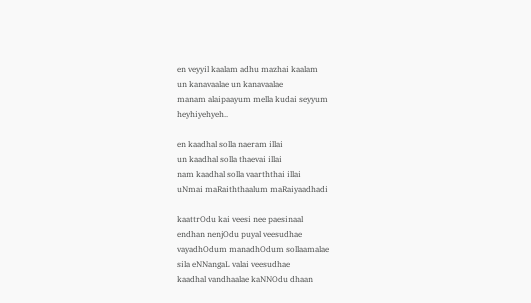en veyyil kaalam adhu mazhai kaalam
un kanavaalae un kanavaalae
manam alaipaayum mella kudai seyyum
heyhiyehyeh..

en kaadhal solla naeram illai
un kaadhal solla thaevai illai
nam kaadhal solla vaarththai illai
uNmai maRaiththaalum maRaiyaadhadi

kaattrOdu kai veesi nee paesinaal
endhan nenjOdu puyal veesudhae
vayadhOdum manadhOdum sollaamalae
sila eNNangaL valai veesudhae
kaadhal vandhaalae kaNNOdu dhaan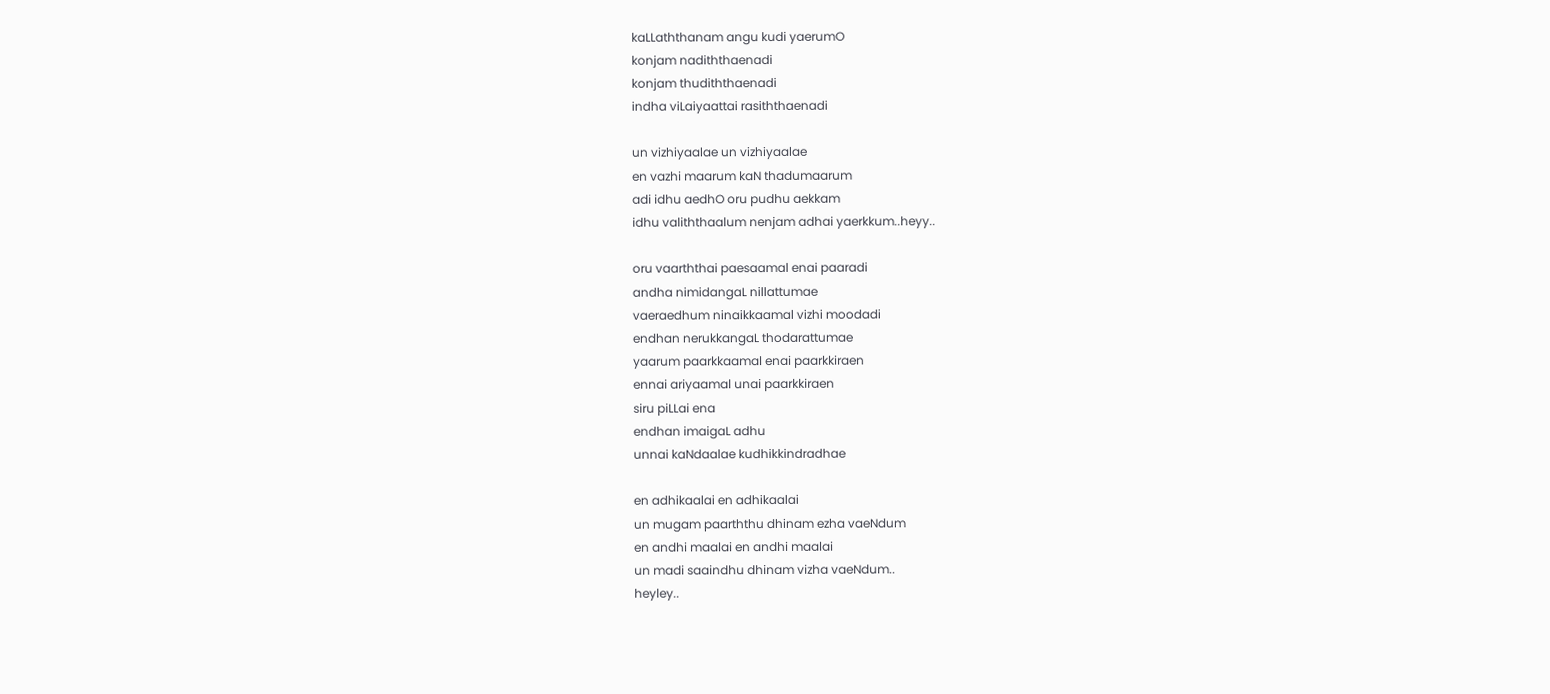kaLLaththanam angu kudi yaerumO
konjam nadiththaenadi
konjam thudiththaenadi
indha viLaiyaattai rasiththaenadi

un vizhiyaalae un vizhiyaalae
en vazhi maarum kaN thadumaarum
adi idhu aedhO oru pudhu aekkam
idhu valiththaalum nenjam adhai yaerkkum..heyy..

oru vaarththai paesaamal enai paaradi
andha nimidangaL nillattumae
vaeraedhum ninaikkaamal vizhi moodadi
endhan nerukkangaL thodarattumae
yaarum paarkkaamal enai paarkkiraen
ennai ariyaamal unai paarkkiraen
siru piLLai ena
endhan imaigaL adhu
unnai kaNdaalae kudhikkindradhae

en adhikaalai en adhikaalai
un mugam paarththu dhinam ezha vaeNdum
en andhi maalai en andhi maalai
un madi saaindhu dhinam vizha vaeNdum..
heyley..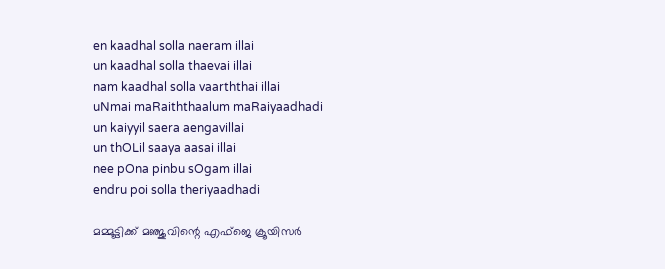en kaadhal solla naeram illai
un kaadhal solla thaevai illai
nam kaadhal solla vaarththai illai
uNmai maRaiththaalum maRaiyaadhadi
un kaiyyil saera aengavillai
un thOLil saaya aasai illai
nee pOna pinbu sOgam illai
endru poi solla theriyaadhadi

മമ്മൂട്ടിക്ക് മഞ്ജുവിന്റെ എഫ്‌ജെ ക്രൂയിസര്‍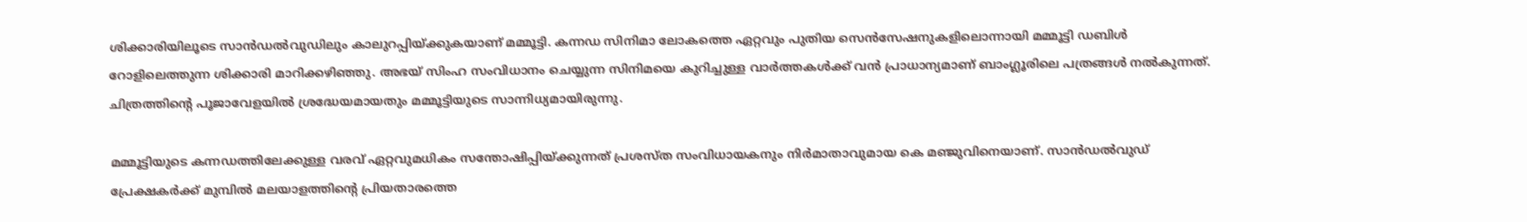ശിക്കാരിയിലൂടെ സാന്‍ഡല്‍വുഡിലും കാലുറപ്പിയ്ക്കുകയാണ് മമ്മൂട്ടി. കന്നഡ സിനിമാ ലോകത്തെ ഏറ്റവും പുതിയ സെന്‍സേഷനുകളിലൊന്നായി മമ്മൂട്ടി ഡബിള്‍ റോളിലെത്തുന്ന ശിക്കാരി മാറിക്കഴിഞ്ഞു. അഭയ് സിംഹ സംവിധാനം ചെയ്യുന്ന സിനിമയെ കുറിച്ചുള്ള വാര്‍ത്തകള്‍ക്ക് വന്‍ പ്രാധാന്യമാണ് ബാംഗ്ലൂരിലെ പത്രങ്ങള്‍ നല്‍കുന്നത്. ചിത്രത്തിന്റെ പൂജാവേളയില്‍ ശ്രദ്ധേയമായതും മമ്മൂട്ടിയുടെ സാന്നിധ്യമായിരുന്നു.

മമ്മൂട്ടിയുടെ കന്നഡത്തിലേക്കുള്ള വരവ് ഏറ്റവുമധികം സന്തോഷിപ്പിയ്ക്കുന്നത് പ്രശസ്ത സംവിധായകനും നിര്‍മാതാവുമായ കെ മഞ്ജുവിനെയാണ്. സാന്‍ഡല്‍വുഡ് പ്രേക്ഷകര്‍ക്ക് മുമ്പില്‍ മലയാളത്തിന്റെ പ്രിയതാരത്തെ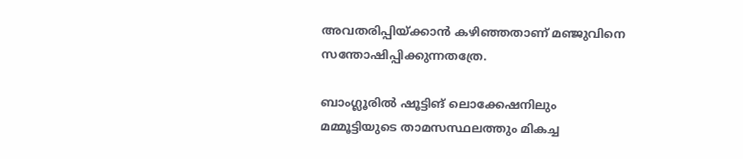അവതരിപ്പിയ്ക്കാന്‍ കഴിഞ്ഞതാണ് മഞ്ജുവിനെ സന്തോഷിപ്പിക്കുന്നതത്രേ.

ബാംഗ്ലൂരില്‍ ഷൂട്ടിങ് ലൊക്കേഷനിലും മമ്മൂട്ടിയുടെ താമസസ്ഥലത്തും മികച്ച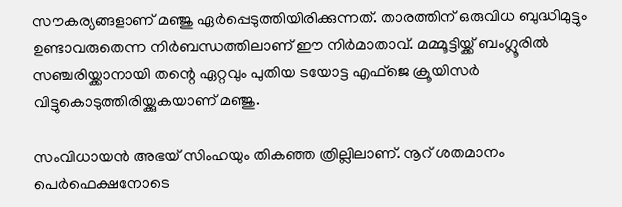സൗകര്യങ്ങളാണ് മഞ്ജു ഏര്‍പ്പെടുത്തിയിരിക്കുന്നത്. താരത്തിന് ഒരുവിധ ബുദ്ധിമുട്ടും ഉണ്ടാവരുതെന്ന നിര്‍ബന്ധത്തിലാണ് ഈ നിര്‍മാതാവ്. മമ്മൂട്ടിയ്ക്ക് ബംഗ്ലൂരില്‍ സഞ്ചരിയ്ക്കാനായി തന്റെ ഏറ്റവും പുതിയ ടയോട്ട എഫ്‌ജെ ക്രൂയിസര്‍ വിട്ടുകൊടുത്തിരിയ്ക്കുകയാണ് മഞ്ജു.

സംവിധായന്‍ അഭയ് സിംഹയും തികഞ്ഞ ത്രില്ലിലാണ്. നൂറ് ശതമാനം പെര്‍ഫെക്ഷനോടെ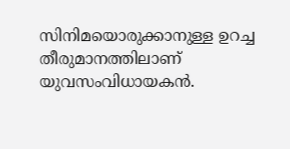സിനിമയൊരുക്കാനുള്ള ഉറച്ച തീരുമാനത്തിലാണ് യുവസംവിധായകന്‍.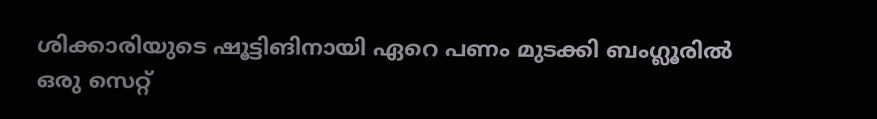ശിക്കാരിയുടെ ഷൂട്ടിങിനായി ഏറെ പണം മുടക്കി ബംഗ്ലൂരില്‍ ഒരു സെറ്റ്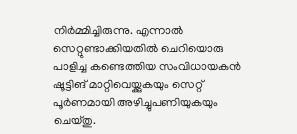നിര്‍മ്മിച്ചിരുന്നു. എന്നാല്‍ സെറ്റുണ്ടാക്കിയതില്‍ ചെറിയൊരു പാളിച്ച കണ്ടെത്തിയ സംവിധായകന്‍ ഷൂട്ടിങ് മാറ്റിവെയ്ക്കുകയും സെറ്റ് പൂര്‍ണമായി അഴിച്ചുപണിയുകയും ചെയ്തു.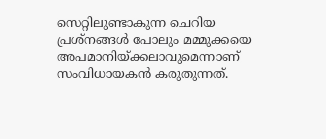സെറ്റിലുണ്ടാകുന്ന ചെറിയ പ്രശ്‌നങ്ങള്‍ പോലും മമ്മുക്കയെ  അപമാനിയ്ക്കലാവുമെന്നാണ് സംവിധായകന്‍ കരുതുന്നത്.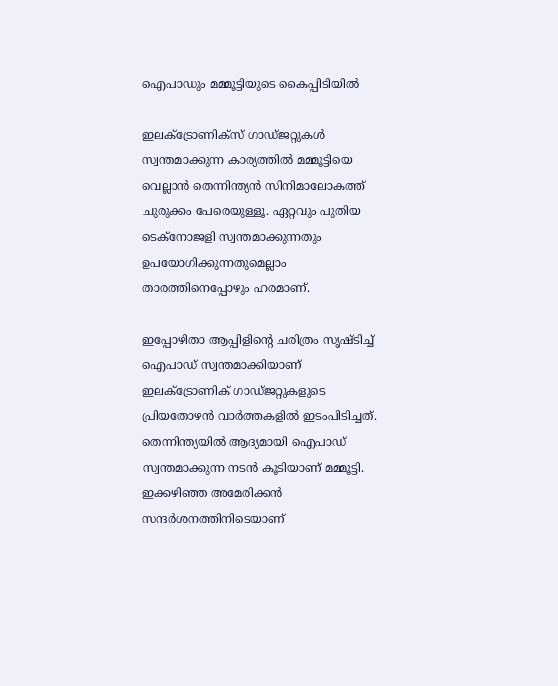ഐപാഡും മമ്മൂട്ടിയുടെ കൈപ്പിടിയില്‍

ഇലക്ട്രോണിക്‌സ് ഗാഡ്ജറ്റുകള്‍ സ്വന്തമാക്കുന്ന കാര്യത്തില്‍ മമ്മൂട്ടിയെ വെല്ലാന്‍ തെന്നിന്ത്യന്‍ സിനിമാലോകത്ത് ചുരുക്കം പേരെയുള്ളൂ. ഏറ്റവും പുതിയ ടെക്‌നോജളി സ്വന്തമാക്കുന്നതും ഉപയോഗിക്കുന്നതുമെല്ലാം താരത്തിനെപ്പോഴും ഹരമാണ്.

ഇപ്പോഴിതാ ആപ്പിളിന്റെ ചരിത്രം സൃഷ്ടിച്ച് ഐപാഡ് സ്വന്തമാക്കിയാണ് ഇലക്ട്രോണിക് ഗാഡ്ജറ്റുകളുടെ പ്രിയതോഴന്‍ വാര്‍ത്തകളില്‍ ഇടംപിടിച്ചത്. തെന്നിന്ത്യയില്‍ ആദ്യമായി ഐപാഡ് സ്വന്തമാക്കുന്ന നടന്‍ കൂടിയാണ് മമ്മൂട്ടി. ഇക്കഴിഞ്ഞ അമേരിക്കന്‍ സന്ദര്‍ശനത്തിനിടെയാണ്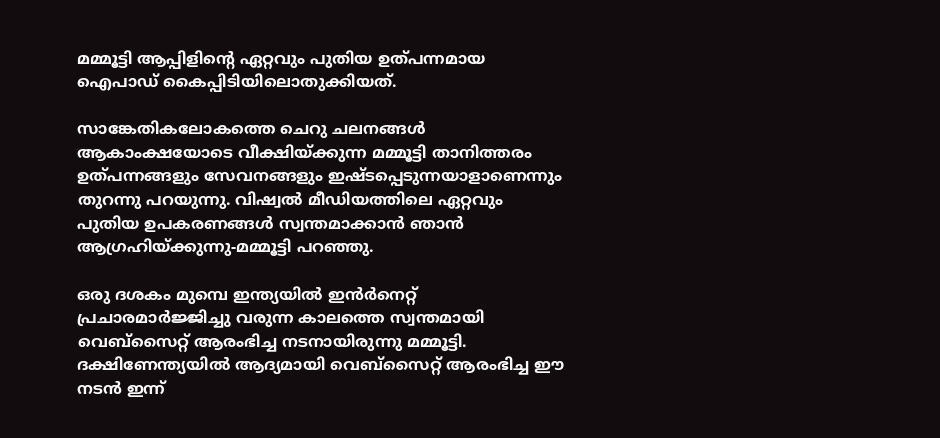മമ്മൂട്ടി ആപ്പിളിന്റെ ഏറ്റവും പുതിയ ഉത്പന്നമായ ഐപാഡ് കൈപ്പിടിയിലൊതുക്കിയത്.

സാങ്കേതികലോകത്തെ ചെറു ചലനങ്ങള്‍ ആകാംക്ഷയോടെ വീക്ഷിയ്ക്കുന്ന മമ്മൂട്ടി താനിത്തരം ഉത്പന്നങ്ങളും സേവനങ്ങളും ഇഷ്ടപ്പെടുന്നയാളാണെന്നും തുറന്നു പറയുന്നു. വിഷ്വല്‍ മീഡിയത്തിലെ ഏറ്റവും പുതിയ ഉപകരണങ്ങള്‍ സ്വന്തമാക്കാന്‍ ഞാന്‍ ആഗ്രഹിയ്ക്കുന്നു-മമ്മൂട്ടി പറഞ്ഞു.

ഒരു ദശകം മുമ്പെ ഇന്ത്യയില്‍ ഇന്‍ര്‍നെറ്റ് പ്രചാരമാര്‍ജ്ജിച്ചു വരുന്ന കാലത്തെ സ്വന്തമായി വെബ്‌സൈറ്റ് ആരംഭിച്ച നടനായിരുന്നു മമ്മൂട്ടി. ദക്ഷിണേന്ത്യയില്‍ ആദ്യമായി വെബ്‌സൈറ്റ് ആരംഭിച്ച ഈ നടന്‍ ഇന്ന്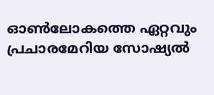ഓണ്‍ലോകത്തെ ഏറ്റവും പ്രചാരമേറിയ സോഷ്യല്‍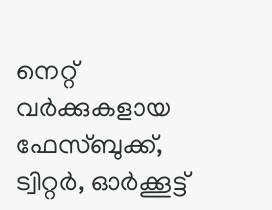നെറ്റ് വര്‍ക്കുകളായ ഫേസ്ബുക്ക്, ട്വിറ്റര്‍, ഓര്‍ക്കൂട്ട്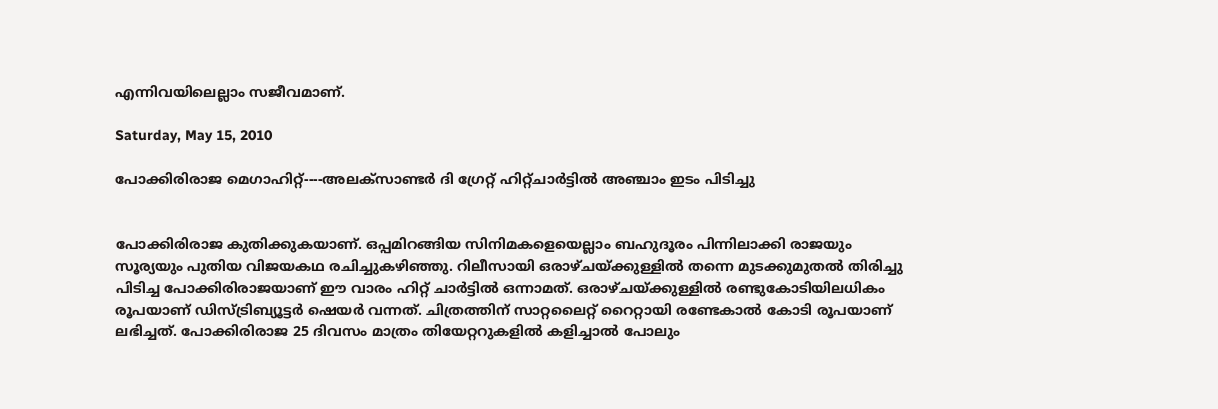എന്നിവയിലെല്ലാം സജീവമാണ്.

Saturday, May 15, 2010

പോക്കിരിരാജ മെഗാഹിറ്റ്----അലക്സാണ്ടര്‍ ദി ഗ്രേറ്റ് ഹിറ്റ്ചാര്‍ട്ടില്‍ അഞ്ചാം ഇടം പിടിച്ചു


പോക്കിരിരാജ കുതിക്കുകയാണ്. ഒപ്പമിറങ്ങിയ സിനിമകളെയെല്ലാം ബഹുദൂരം പിന്നിലാക്കി രാജയും സൂര്യയും പുതിയ വിജയകഥ രചിച്ചുകഴിഞ്ഞു. റിലീസായി ഒരാഴ്ചയ്ക്കുള്ളില്‍ തന്നെ മുടക്കുമുതല്‍ തിരിച്ചു പിടിച്ച പോക്കിരിരാജയാണ് ഈ വാരം ഹിറ്റ് ചാര്‍ട്ടില്‍ ഒന്നാമത്. ഒരാഴ്ചയ്ക്കുള്ളില്‍ രണ്ടുകോടിയിലധികം രൂപയാണ് ഡിസ്ട്രിബ്യൂട്ടര്‍ ഷെയര്‍ വന്നത്. ചിത്രത്തിന് സാറ്റലൈറ്റ് റൈറ്റായി രണ്ടേകാല്‍ കോടി രൂപയാണ് ലഭിച്ചത്. പോക്കിരിരാജ 25 ദിവസം മാത്രം തിയേറ്ററുകളില്‍ കളിച്ചാല്‍ പോലും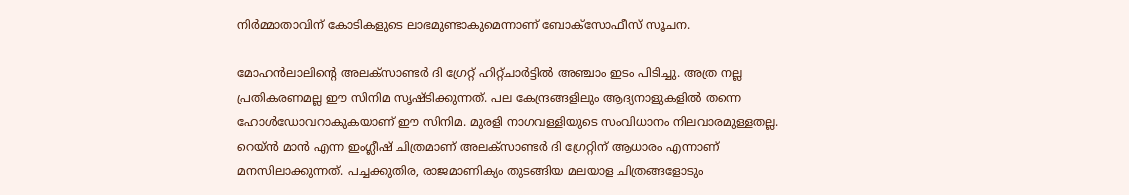നിര്‍മ്മാതാവിന് കോടികളുടെ ലാഭമുണ്ടാകുമെന്നാണ് ബോക്സോഫീസ് സൂചന.

മോഹന്‍ലാലിന്‍റെ അലക്സാണ്ടര്‍ ദി ഗ്രേറ്റ് ഹിറ്റ്ചാര്‍ട്ടില്‍ അഞ്ചാം ഇടം പിടിച്ചു. അത്ര നല്ല പ്രതികരണമല്ല ഈ സിനിമ സൃഷ്ടിക്കുന്നത്. പല കേന്ദ്രങ്ങളിലും ആദ്യനാളുകളില്‍ തന്നെ ഹോള്‍ഡോവറാകുകയാണ് ഈ സിനിമ. മുരളി നാഗവള്ളിയുടെ സംവിധാനം നിലവാരമുള്ളതല്ല. റെയ്‌ന്‍ മാന്‍ എന്ന ഇംഗ്ലീഷ് ചിത്രമാണ് അലക്സാണ്ടര്‍ ദി ഗ്രേറ്റിന് ആധാരം എന്നാണ് മനസിലാക്കുന്നത്. പച്ചക്കുതിര, രാജമാണിക്യം തുടങ്ങിയ മലയാള ചിത്രങ്ങളോടും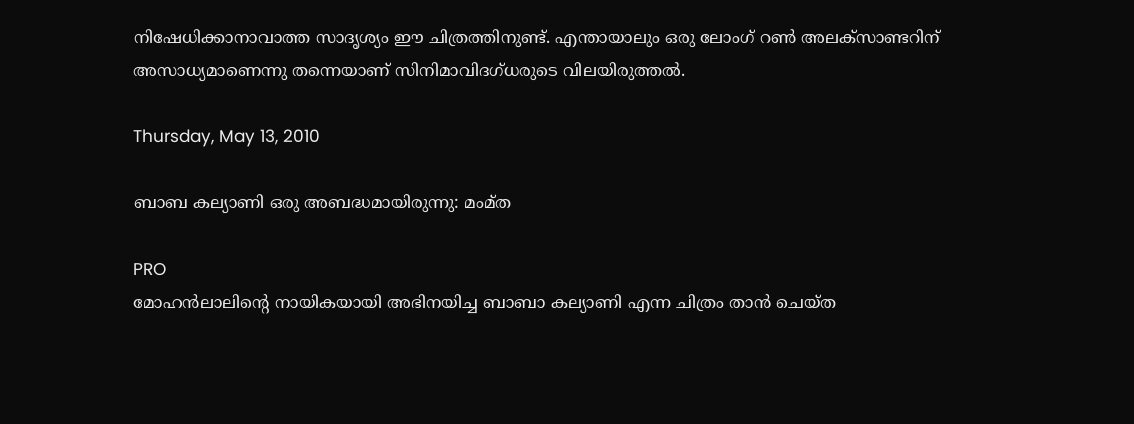നിഷേധിക്കാനാവാത്ത സാദൃശ്യം ഈ ചിത്രത്തിനുണ്ട്. എന്തായാലും ഒരു ലോംഗ് റണ്‍ അലക്സാണ്ടറിന് അസാധ്യമാണെന്നു തന്നെയാണ് സിനിമാവിദഗ്ധരുടെ വിലയിരുത്തല്‍.

Thursday, May 13, 2010

ബാബ കല്യാണി ഒരു അബദ്ധമായിരുന്നു: മം‌മ്ത

PRO
മോഹന്‍ലാലിന്‍റെ നായികയായി അഭിനയിച്ച ബാബാ കല്യാണി എന്ന ചിത്രം താന്‍ ചെയ്ത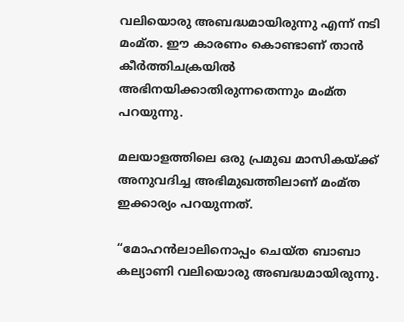വലിയൊരു അബദ്ധമായിരുന്നു എന്ന് നടി മം‌മ്ത. ഈ കാരണം കൊണ്ടാണ് താന്‍ കീര്‍ത്തിചക്രയില്‍ അഭിനയിക്കാതിരുന്നതെന്നും മം‌മ്ത പറയുന്നു.

മലയാളത്തിലെ ഒരു പ്രമുഖ മാസികയ്ക്ക് അനുവദിച്ച അഭിമുഖത്തിലാണ് മം‌മ്ത ഇക്കാര്യം പറയുന്നത്.

“മോഹന്‍ലാലിനൊപ്പം ചെയ്ത ബാബാ കല്യാണി വലിയൊരു അബദ്ധമായിരുന്നു.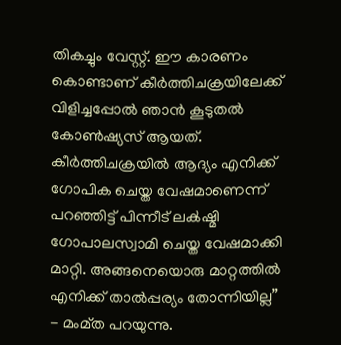തികച്ചും വേസ്റ്റ്. ഈ കാരണം കൊണ്ടാണ് കീര്‍ത്തിചക്രയിലേക്ക് വിളിച്ചപ്പോല്‍ ഞാന്‍ കൂടുതല്‍ കോണ്‍ഷ്യസ് ആയത്. കീര്‍ത്തിചക്രയില്‍ ആദ്യം എനിക്ക് ഗോപിക ചെയ്ത വേഷമാണെന്ന് പറഞ്ഞിട്ട് പിന്നീട് ലക്‍ഷ്മി ഗോപാലസ്വാമി ചെയ്ത വേഷമാക്കി മാറ്റി. അങ്ങനെയൊരു മാറ്റത്തില്‍ എനിക്ക് താല്‍പ്പര്യം തോന്നിയില്ല” - മം‌മ്ത പറയുന്നു.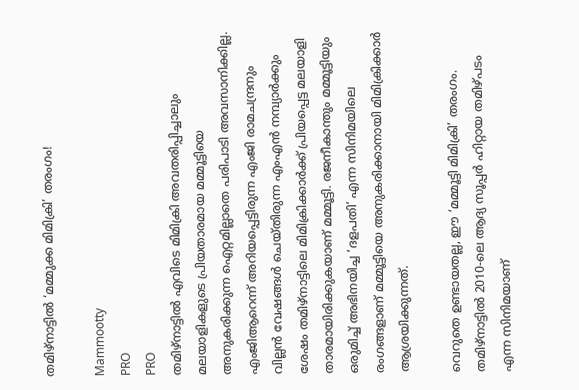തമിഴ്നാട്ടില്‍ ‘മമ്മുക്ക മിമിക്രി’ തരംഗം!

Mammootty
PRO
PRO
തമിഴ്നാട്ടില്‍ എവിടെ മിമിക്രി അവതരിപ്പിച്ചാലും മലയാളികളുടെ പ്രിയതാരമായ മമ്മൂട്ടിയെ അനുകരിക്കുന്ന ഐറ്റമില്ലാതെ പരിപാടി അവസാനിക്കില്ല. എം‌ജിആറെന്ന് അറിയപ്പെട്ടിരുന്ന എം‌ജി രാമചന്ദ്രനും വില്ലന്‍ വേഷങ്ങള്‍ ചെയ്തിരുന്ന എം‌എന്‍ നമ്പ്യാര്‍ക്കും ശേഷം തമിഴ്നാട്ടിലെ മിമിക്രിക്കാര്‍ക്ക് പ്രിയപ്പെട്ട മലയാളി താരമായിരിക്കുകയാണ് മമ്മൂട്ടി. രജനീകാന്തും മമ്മൂട്ടിയും ഒരുമിച്ച് അഭിനയിച്ച ‘ദളപതി’ എന്ന സിനിമയിലെ രംഗങ്ങളാണ് മമ്മൂട്ടിയെ അനുകരിക്കാനായി മിമിക്രിക്കാര്‍ ആശ്രയിക്കുന്നത്.

വെറുതെ ഉണ്ടായതല്ല, ഈ ‘മമ്മൂട്ടി മിമിക്രി’ തരംഗം. തമിഴ്നാട്ടില്‍ 2010-ലെ ആദ്യ സൂപ്പര്‍ ഹിറ്റായ തമിഴ്‌പടം എന്ന സിനിമയാണ്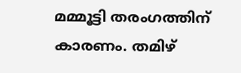മമ്മൂട്ടി തരംഗത്തിന് കാരണം. തമിഴ്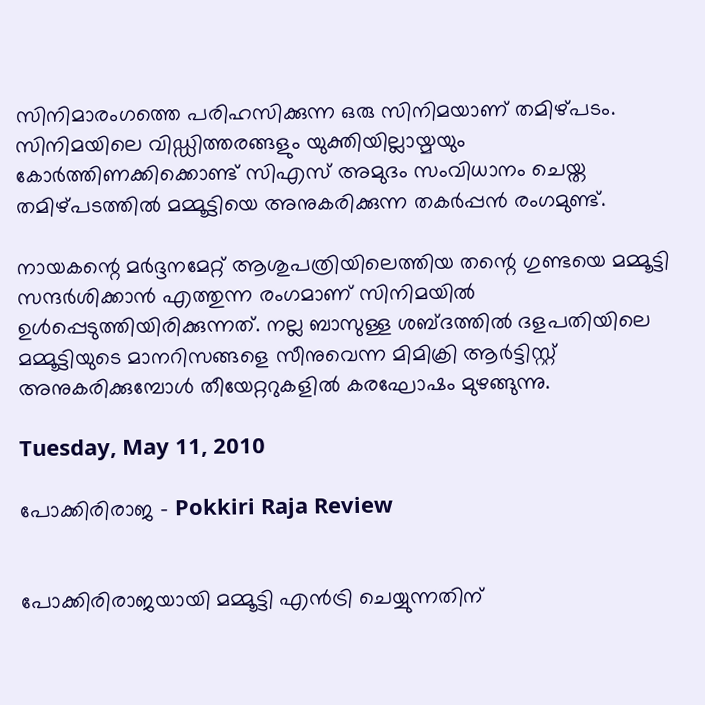സിനിമാരംഗത്തെ പരിഹസിക്കുന്ന ഒരു സിനിമയാണ് തമിഴ്‌പടം. സിനിമയിലെ വിഡ്ഡിത്തരങ്ങളും യുക്തിയില്ലായ്മയും കോര്‍ത്തിണക്കിക്കൊണ്ട് സി‌എസ് അമുദം സംവിധാനം ചെയ്ത തമിഴ്പടത്തില്‍ മമ്മൂട്ടിയെ അനുകരിക്കുന്ന തകര്‍പ്പന്‍ രംഗമുണ്ട്.

നായകന്റെ മര്‍ദ്ദനമേറ്റ് ആശുപത്രിയിലെത്തിയ തന്റെ ഗുണ്ടയെ മമ്മൂട്ടി സന്ദര്‍ശിക്കാന്‍ എത്തുന്ന രംഗമാണ് സിനിമയില്‍ ഉള്‍‌പ്പെടുത്തിയിരിക്കുന്നത്. നല്ല ബാസുള്ള ശബ്ദത്തില്‍ ദളപതിയിലെ മമ്മൂട്ടിയുടെ മാനറിസങ്ങളെ സീനുവെന്ന മിമിക്രി ആര്‍ട്ടിസ്റ്റ് അനുകരിക്കുമ്പോള്‍ തീയേറ്ററുകളില്‍ കരഘോഷം മുഴങ്ങുന്നു.

Tuesday, May 11, 2010

പോക്കിരിരാജ - Pokkiri Raja Review


പോക്കിരിരാജയായി മമ്മൂട്ടി എന്‍‌ട്രി ചെയ്യുന്നതിന്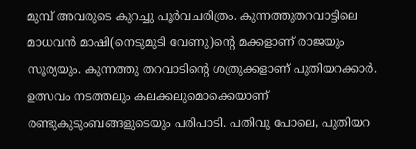മുമ്പ് അവരുടെ കുറച്ചു പൂര്‍വചരിത്രം. കുന്നത്തുതറവാട്ടിലെ മാധവന്‍ മാഷി(നെടുമുടി വേണു)ന്‍റെ മക്കളാണ് രാജയും സൂര്യയും. കുന്നത്തു തറവാടിന്‍റെ ശത്രുക്കളാണ് പുതിയറക്കാര്‍. ഉത്സവം നടത്തലും കലക്കലുമൊക്കെയാണ് രണ്ടുകുടുംബങ്ങളുടെയും പരിപാടി. പതിവു പോലെ, പുതിയറ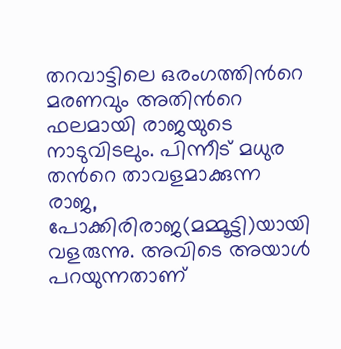തറവാട്ടിലെ ഒരംഗത്തിന്‍റെ മരണവും അതിന്‍റെ ഫലമായി രാജയുടെ നാടുവിടലും. പിന്നീട് മധുര തന്‍റെ താവളമാക്കുന്ന രാജ, പോക്കിരിരാജ(മമ്മൂട്ടി)യായി വളരുന്നു. അവിടെ അയാള്‍ പറയുന്നതാണ്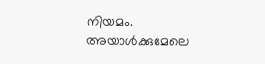നിയമം. അയാള്‍ക്കുമേലെ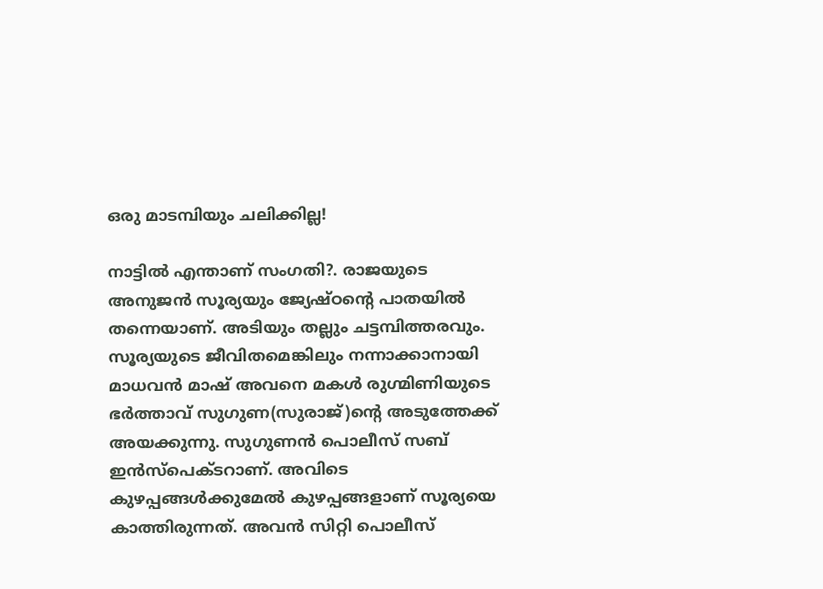ഒരു മാടമ്പിയും ചലിക്കില്ല!

നാട്ടില്‍ എന്താണ് സംഗതി?. രാജയുടെ അനുജന്‍ സൂര്യയും ജ്യേഷ്ഠന്‍റെ പാതയില്‍ തന്നെയാണ്. അടിയും തല്ലും ചട്ടമ്പിത്തരവും. സൂര്യയുടെ ജീവിതമെങ്കിലും നന്നാക്കാനായി മാധവന്‍ മാഷ് അവനെ മകള്‍ രുഗ്മിണിയുടെ ഭര്‍ത്താവ് സുഗുണ(സുരാജ്)ന്‍റെ അടുത്തേക്ക് അയക്കുന്നു. സുഗുണന്‍ പൊലീസ് സബ് ഇന്‍സ്‌പെക്ടറാണ്. അവിടെ കുഴപ്പങ്ങള്‍ക്കുമേല്‍ കുഴപ്പങ്ങളാണ് സൂര്യയെ കാത്തിരുന്നത്. അവന്‍ സിറ്റി പൊലീസ്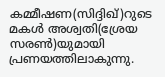കമ്മീഷണ(സിദ്ദിഖ്)റുടെ മകള്‍ അശ്വതി(ശ്രേയ സരണ്‍)യുമായി പ്രണയത്തിലാകുന്നു.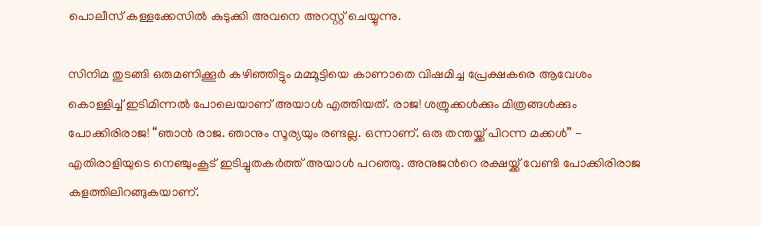പൊലീസ് കള്ളക്കേസില്‍ കുടുക്കി അവനെ അറസ്റ്റ് ചെയ്യുന്നു.

സിനിമ തുടങ്ങി ഒരുമണിക്കൂര്‍ കഴിഞ്ഞിട്ടും മമ്മൂട്ടിയെ കാണാതെ വിഷമിച്ച പ്രേക്ഷകരെ ആവേശം കൊള്ളിച്ച് ഇടിമിന്നല്‍ പോലെയാണ് അയാള്‍ എത്തിയത്. രാജ! ശത്രുക്കള്‍ക്കും മിത്രങ്ങള്‍ക്കും പോക്കിരിരാജ! “ഞാന്‍ രാജ. ഞാനും സൂര്യയും രണ്ടല്ല. ഒന്നാണ്. ഒരു തന്തയ്ക്ക് പിറന്ന മക്കള്‍” - എതിരാളിയുടെ നെഞ്ചുംകൂട് ഇടിച്ചുതകര്‍ത്ത് അയാള്‍ പറഞ്ഞു. അനുജന്‍റെ രക്ഷയ്ക്ക് വേണ്ടി പോക്കിരിരാജ കളത്തിലിറങ്ങുകയാണ്.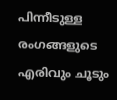പിന്നീടുള്ള രംഗങ്ങളുടെ എരിവും ചൂടും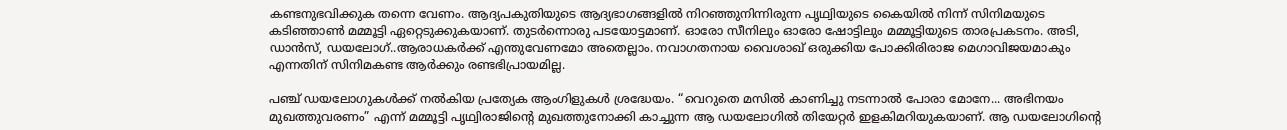കണ്ടനുഭവിക്കുക തന്നെ വേണം. ആദ്യപകുതിയുടെ ആദ്യഭാഗങ്ങളില്‍ നിറഞ്ഞുനിന്നിരുന്ന പൃഥ്വിയുടെ കൈയില്‍ നിന്ന് സിനിമയുടെ കടിഞ്ഞാണ്‍ മമ്മൂട്ടി ഏറ്റെടുക്കുകയാണ്. തുടര്‍ന്നൊരു പടയോട്ടമാണ്. ഓരോ സീനിലും ഓരോ ഷോട്ടിലും മമ്മൂട്ടിയുടെ താരപ്രകടനം. അടി, ഡാന്‍സ്, ഡയലോഗ്..ആരാധകര്‍ക്ക് എന്തുവേണമോ അതെല്ലാം. നവാഗതനായ വൈശാഖ് ഒരുക്കിയ പോക്കിരിരാജ മെഗാവിജയമാകും എന്നതിന് സിനിമകണ്ട ആര്‍ക്കും രണ്ടഭിപ്രായമില്ല.

പഞ്ച് ഡയലോഗുകള്‍ക്ക് നല്‍കിയ പ്രത്യേക ആംഗിളുകള്‍ ശ്രദ്ധേയം. “വെറുതെ മസില്‍ കാണിച്ചു നടന്നാല്‍ പോരാ മോനേ... അഭിനയം മുഖത്തുവരണം” എന്ന് മമ്മൂട്ടി പൃഥ്വിരാജിന്‍റെ മുഖത്തുനോക്കി കാച്ചുന്ന ആ ഡയലോഗില്‍ തിയേറ്റര്‍ ഇളകിമറിയുകയാണ്. ആ ഡയലോഗിന്‍റെ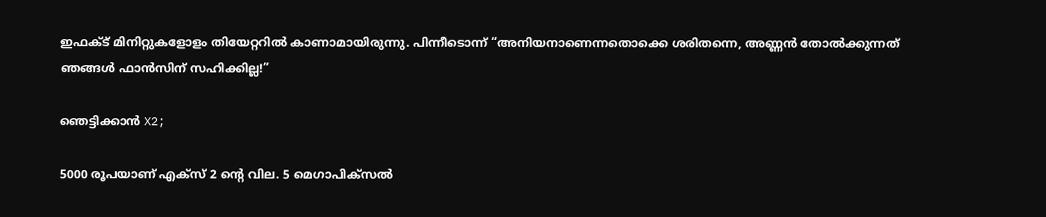ഇഫക്ട് മിനിറ്റുകളോളം തിയേറ്ററില്‍ കാണാമായിരുന്നു. പിന്നീടൊന്ന് “അനിയനാണെന്നതൊക്കെ ശരിതന്നെ, അണ്ണന്‍ തോല്‍ക്കുന്നത് ഞങ്ങള്‍ ഫാന്‍സിന് സഹിക്കില്ല!”

ഞെട്ടിക്കാന്‍ X2;

5000 രൂപയാണ് എക്സ് 2 ന്റെ വില. 5 മെഗാപിക്സല്‍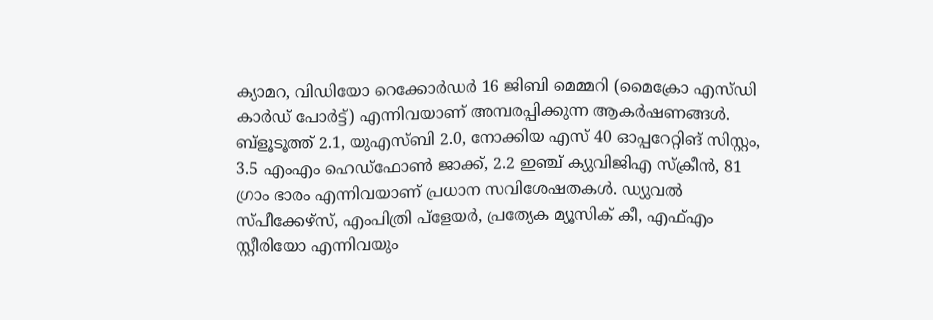ക്യാമറ, വിഡിയോ റെക്കോര്‍ഡര്‍ 16 ജിബി മെമ്മറി (മൈക്രോ എസ്ഡി കാര്‍ഡ് പോര്‍ട്ട്) എന്നിവയാണ് അമ്പരപ്പിക്കുന്ന ആകര്‍ഷണങ്ങള്‍. ബ്ളൂടൂത്ത് 2.1, യുഎസ്ബി 2.0, നോക്കിയ എസ് 40 ഓപ്പറേറ്റിങ് സിസ്റ്റം, 3.5 എംഎം ഹെഡ്ഫോണ്‍ ജാക്ക്, 2.2 ഇഞ്ച് ക്യുവിജിഎ സ്ക്രീന്‍, 81 ഗ്രാം ഭാരം എന്നിവയാണ് പ്രധാന സവിശേഷതകള്‍. ഡ്യുവല്‍ സ്പീക്കേഴ്സ്, എംപിത്രി പ്ളേയര്‍, പ്രത്യേക മ്യൂസിക് കീ, എഫ്എം സ്റ്റീരിയോ എന്നിവയും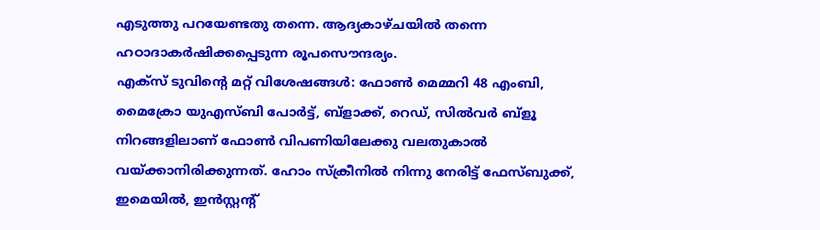എടുത്തു പറയേണ്ടതു തന്നെ. ആദ്യകാഴ്ചയില്‍ തന്നെ ഹഠാദാകര്‍ഷിക്കപ്പെടുന്ന രൂപസൌന്ദര്യം.
എക്സ് ടുവിന്റെ മറ്റ് വിശേഷങ്ങള്‍: ഫോണ്‍ മെമ്മറി 48 എംബി, മൈക്രോ യുഎസ്ബി പോര്‍ട്ട്, ബ്ളാക്ക്, റെഡ്, സില്‍വര്‍ ബ്ളൂ നിറങ്ങളിലാണ് ഫോണ്‍ വിപണിയിലേക്കു വലതുകാല്‍ വയ്ക്കാനിരിക്കുന്നത്. ഹോം സ്ക്രീനില്‍ നിന്നു നേരിട്ട് ഫേസ്ബുക്ക്, ഇമെയില്‍, ഇന്‍സ്റ്റന്റ്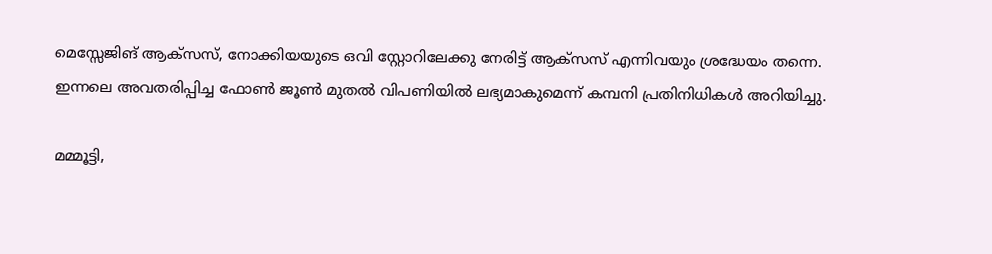മെസ്സേജിങ് ആക്സസ്, നോക്കിയയുടെ ഒവി സ്റ്റോറിലേക്കു നേരിട്ട് ആക്സസ് എന്നിവയും ശ്രദ്ധേയം തന്നെ. ഇന്നലെ അവതരിപ്പിച്ച ഫോണ്‍ ജൂണ്‍ മുതല്‍ വിപണിയില്‍ ലഭ്യമാകുമെന്ന് കമ്പനി പ്രതിനിധികള്‍ അറിയിച്ചു.

മമ്മൂട്ടി,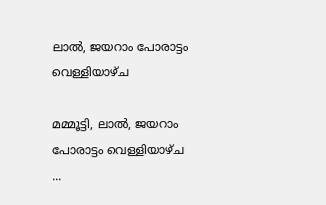ലാല്‍, ജയറാം പോരാട്ടം വെള്ളിയാഴ്ച

മമ്മൂട്ടി, ലാല്‍, ജയറാം പോരാട്ടം വെള്ളിയാഴ്ച ...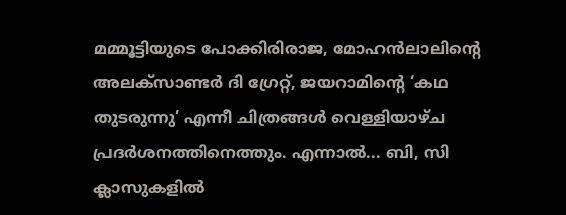മമ്മൂട്ടിയുടെ പോക്കിരിരാജ, മോഹന്‍ലാലിന്‍റെ അലക്സാണ്ടര്‍ ദി ഗ്രേറ്റ്, ജയറാമിന്‍റെ ‘കഥ തുടരുന്നു’ എന്നീ ചിത്രങ്ങള്‍ വെള്ളിയാഴ്ച പ്രദര്‍ശനത്തിനെത്തും. എന്നാല്‍... ബി, സി ക്ലാസുകളില്‍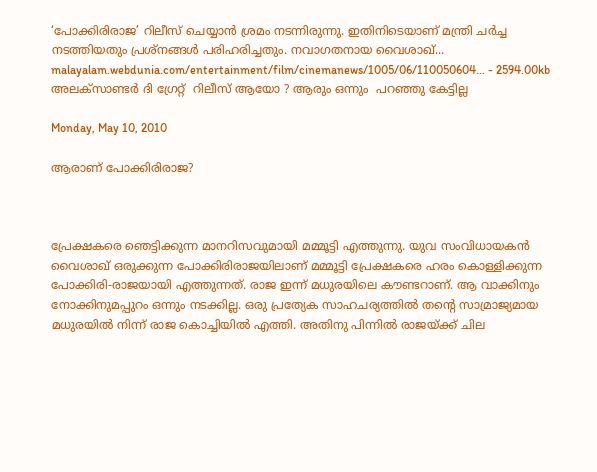‘പോക്കിരിരാജ’ റിലീസ് ചെയ്യാന്‍ ശ്രമം നടന്നിരുന്നു. ഇതിനിടെയാണ് മന്ത്രി ചര്‍ച്ച നടത്തിയതും പ്രശ്നങ്ങള്‍ പരിഹരിച്ചതും. നവാഗതനായ വൈശാഖ്...
malayalam.webdunia.com/entertainment/film/cinemanews/1005/06/110050604... - 2594.00kb
അലക്സാണ്ടര്‍ ദി ഗ്രേറ്റ്  റിലീസ് ആയോ ? ആരും ഒന്നും  പറഞ്ഞു കേട്ടില്ല

Monday, May 10, 2010

ആരാണ് പോക്കിരിരാജ?



പ്രേക്ഷകരെ ഞെട്ടിക്കുന്ന മാനറിസവുമായി മമ്മൂട്ടി എത്തുന്നു. യുവ സംവിധായകന്‍ വൈശാഖ് ഒരുക്കുന്ന പോക്കിരിരാജയിലാണ് മമ്മൂട്ടി പ്രേക്ഷകരെ ഹരം കൊള്ളിക്കുന്ന പോക്കിരി-രാജയായി എത്തുന്നത്. രാജ ഇന്ന് മധുരയിലെ കൗണ്ടറാണ്. ആ വാക്കിനും നോക്കിനുമപ്പുറം ഒന്നും നടക്കില്ല. ഒരു പ്രത്യേക സാഹചര്യത്തില്‍ തന്റെ സാമ്രാജ്യമായ മധുരയില്‍ നിന്ന് രാജ കൊച്ചിയില്‍ എത്തി. അതിനു പിന്നില്‍ രാജയ്ക്ക് ചില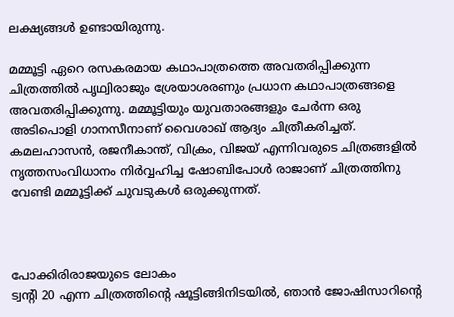ലക്ഷ്യങ്ങള്‍ ഉണ്ടായിരുന്നു.

മമ്മൂട്ടി ഏറെ രസകരമായ കഥാപാത്രത്തെ അവതരിപ്പിക്കുന്ന ചിത്രത്തില്‍ പൃഥ്വിരാജും ശ്രേയാശരണും പ്രധാന കഥാപാത്രങ്ങളെ അവതരിപ്പിക്കുന്നു. മമ്മൂട്ടിയും യുവതാരങ്ങളും ചേര്‍ന്ന ഒരു അടിപൊളി ഗാനസീനാണ് വൈശാഖ് ആദ്യം ചിത്രീകരിച്ചത്. കമലഹാസന്‍, രജനീകാന്ത്, വിക്രം, വിജയ് എന്നിവരുടെ ചിത്രങ്ങളില്‍ നൃത്തസംവിധാനം നിര്‍വ്വഹിച്ച ഷോബിപോള്‍ രാജാണ് ചിത്രത്തിനു വേണ്ടി മമ്മൂട്ടിക്ക് ചുവടുകള്‍ ഒരുക്കുന്നത്.



പോക്കിരിരാജയുടെ ലോകം
ട്വന്റി 20 എന്ന ചിത്രത്തിന്റെ ഷൂട്ടിങ്ങിനിടയില്‍, ഞാന്‍ ജോഷിസാറിന്റെ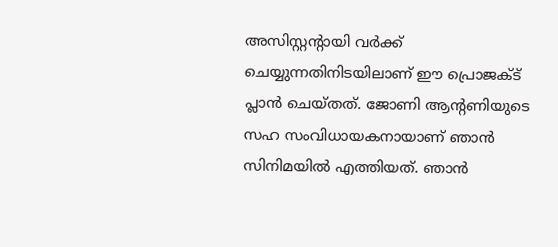അസിസ്റ്റന്റായി വര്‍ക്ക് ചെയ്യുന്നതിനിടയിലാണ് ഈ പ്രൊജക്ട് പ്ലാന്‍ ചെയ്തത്. ജോണി ആന്റണിയുടെ സഹ സംവിധായകനായാണ് ഞാന്‍ സിനിമയില്‍ എത്തിയത്. ഞാന്‍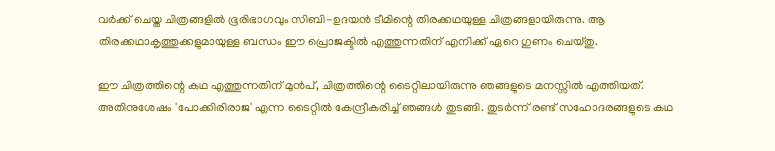വര്‍ക്ക് ചെയ്ത ചിത്രങ്ങളില്‍ ഭൂരിഭാഗവും സിബി-ഉദയന്‍ ടീമിന്റെ തിരക്കഥയുള്ള ചിത്രങ്ങളായിരുന്നു. ആ തിരക്കഥാകൃത്തുക്കളുമായുള്ള ബന്ധം ഈ പ്രൊജക്ടില്‍ എത്തുന്നതിന് എനിക്ക് ഏറെ ഗുണം ചെയ്തു.

ഈ ചിത്രത്തിന്റെ കഥ എത്തുന്നതിന് മുന്‍പ്, ചിത്രത്തിന്റെ ടൈറ്റിലായിരുന്നു ഞങ്ങളുടെ മനസ്സില്‍ എത്തിയത്. അതിനുശേഷം 'പോക്കിരിരാജ' എന്ന ടൈറ്റില്‍ കേന്ദ്രീകരിച്ച് ഞങ്ങള്‍ തുടങ്ങി. തുടര്‍ന്ന് രണ്ട് സഹോദരങ്ങളുടെ കഥ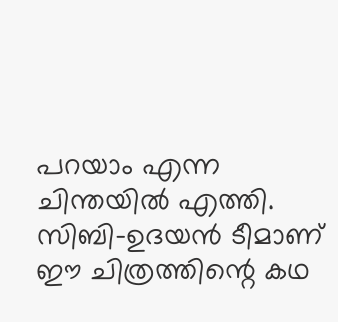പറയാം എന്ന ചിന്തയില്‍ എത്തി.
സിബി-ഉദയന്‍ ടീമാണ് ഈ ചിത്രത്തിന്റെ കഥ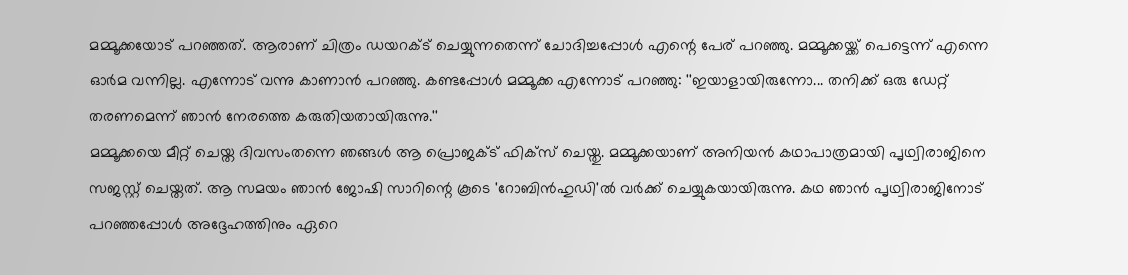മമ്മൂക്കയോട് പറഞ്ഞത്. ആരാണ് ചിത്രം ഡയറക്ട് ചെയ്യുന്നതെന്ന് ചോദിച്ചപ്പോള്‍ എന്റെ പേര് പറഞ്ഞു. മമ്മൂക്കയ്ക്ക് പെട്ടെന്ന് എന്നെ ഓര്‍മ വന്നില്ല. എന്നോട് വന്നു കാണാന്‍ പറഞ്ഞു. കണ്ടപ്പോള്‍ മമ്മൂക്ക എന്നോട് പറഞ്ഞു: ''ഇയാളായിരുന്നോ... തനിക്ക് ഒരു ഡേറ്റ് തരണമെന്ന് ഞാന്‍ നേരത്തെ കരുതിയതായിരുന്നു.''
മമ്മൂക്കയെ മീറ്റ് ചെയ്ത ദിവസംതന്നെ ഞങ്ങള്‍ ആ പ്രൊജക്ട് ഫിക്‌സ് ചെയ്തു. മമ്മൂക്കയാണ് അനിയന്‍ കഥാപാത്രമായി പൃഥ്വിരാജിനെ സജസ്റ്റ് ചെയ്തത്. ആ സമയം ഞാന്‍ ജോഷി സാറിന്റെ കൂടെ 'റോബിന്‍ഹുഡി'ല്‍ വര്‍ക്ക് ചെയ്യുകയായിരുന്നു. കഥ ഞാന്‍ പൃഥ്വിരാജിനോട് പറഞ്ഞപ്പോള്‍ അദ്ദേഹത്തിനും ഏറെ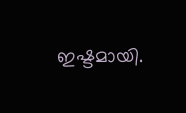ഇഷ്ടമായി.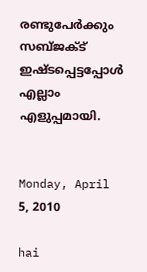രണ്ടുപേര്‍ക്കും സബ്ജക്ട് ഇഷ്ടപ്പെട്ടപ്പോള്‍ എല്ലാം എളുപ്പമായി.


Monday, April 5, 2010

hai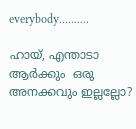everybody..........

ഹായ്, എന്താടാ ആര്‍ക്കും  ഒരു അനക്കവും ഇല്ലല്ലോ?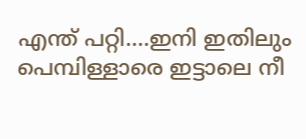എന്ത് പറ്റി....ഇനി ഇതിലും പെമ്പിള്ളാരെ ഇട്ടാലെ നീ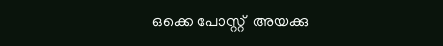ഒക്കെ പോസ്റ്റ്‌  അയക്കു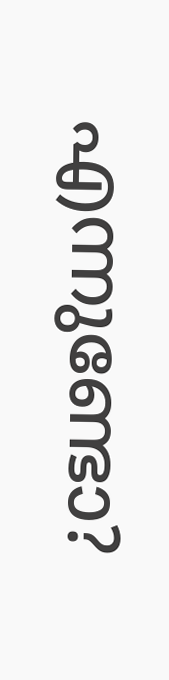എന്നുണ്ടോ?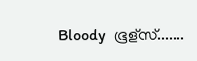Bloody  ഭൂള്സ്.......